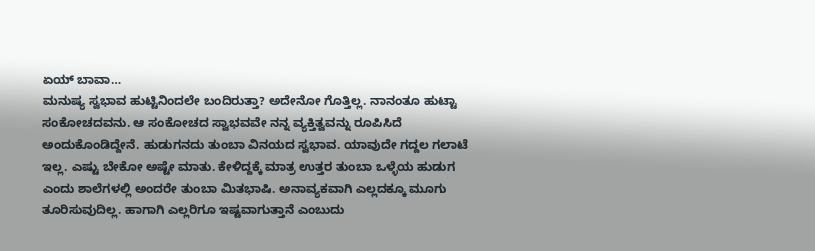ಏಯ್ ಬಾವಾ…
ಮನುಷ್ಯ ಸ್ವಭಾವ ಹುಟ್ಟಿನಿಂದಲೇ ಬಂದಿರುತ್ತಾ? ಅದೇನೋ ಗೊತ್ತಿಲ್ಲ. ನಾನಂತೂ ಹುಟ್ಟಾ ಸಂಕೋಚದವನು. ಆ ಸಂಕೋಚದ ಸ್ವಾಭವವೇ ನನ್ನ ವ್ಯಕ್ತಿತ್ವವನ್ನು ರೂಪಿಸಿದೆ ಅಂದುಕೊಂಡಿದ್ದೇನೆ. ಹುಡುಗನದು ತುಂಬಾ ವಿನಯದ ಸ್ವಭಾವ. ಯಾವುದೇ ಗದ್ದಲ ಗಲಾಟೆ ಇಲ್ಲ. ಎಷ್ಟು ಬೇಕೋ ಅಷ್ಟೇ ಮಾತು. ಕೇಳಿದ್ದಕ್ಕೆ ಮಾತ್ರ ಉತ್ತರ ತುಂಬಾ ಒಳ್ಳೆಯ ಹುಡುಗ ಎಂದು ಶಾಲೆಗಳಲ್ಲಿ ಅಂದರೇ ತುಂಬಾ ಮಿತಭಾಷಿ. ಅನಾವ್ಯಕವಾಗಿ ಎಲ್ಲದಕ್ಕೂ ಮೂಗು ತೂರಿಸುವುದಿಲ್ಲ. ಹಾಗಾಗಿ ಎಲ್ಲರಿಗೂ ಇಷ್ಟವಾಗುತ್ತಾನೆ ಎಂಬುದು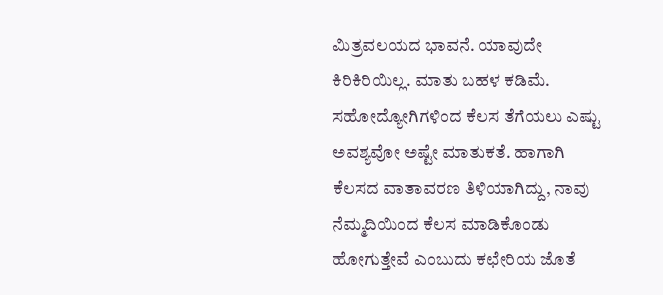ಮಿತ್ರವಲಯದ ಭಾವನೆ. ಯಾವುದೇ ಕಿರಿಕಿರಿಯಿಲ್ಲ. ಮಾತು ಬಹಳ ಕಡಿಮೆ. ಸಹೋದ್ಯೋಗಿಗಳಿಂದ ಕೆಲಸ ತೆಗೆಯಲು ಎಷ್ಟು ಅವಶ್ಯವೋ ಅಷ್ಟೇ ಮಾತುಕತೆ. ಹಾಗಾಗಿ ಕೆಲಸದ ವಾತಾವರಣ ತಿಳಿಯಾಗಿದ್ದು, ನಾವು ನೆಮ್ಮದಿಯಿಂದ ಕೆಲಸ ಮಾಡಿಕೊಂಡು ಹೋಗುತ್ತೇವೆ ಎಂಬುದು ಕಛೇರಿಯ ಜೊತೆ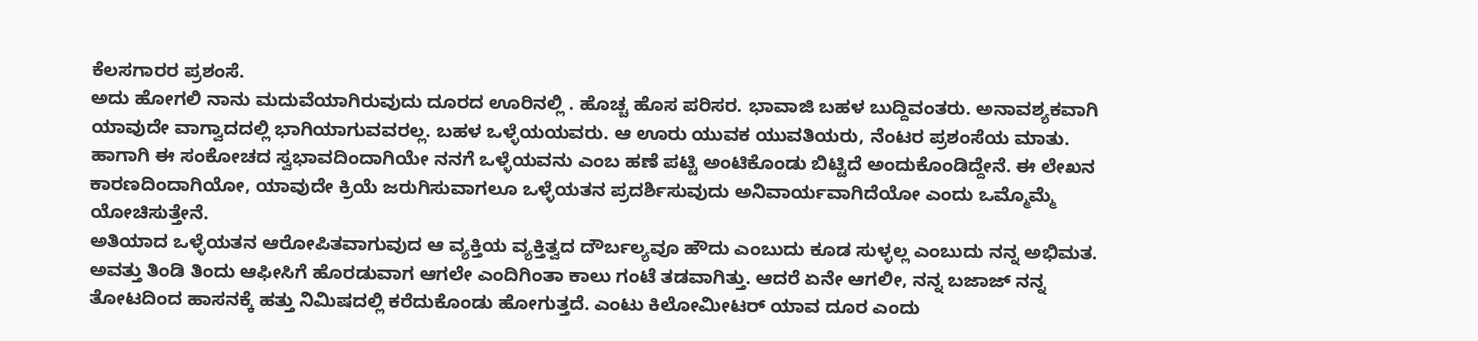ಕೆಲಸಗಾರರ ಪ್ರಶಂಸೆ.
ಅದು ಹೋಗಲಿ ನಾನು ಮದುವೆಯಾಗಿರುವುದು ದೂರದ ಊರಿನಲ್ಲಿ . ಹೊಚ್ಚ ಹೊಸ ಪರಿಸರ. ಭಾವಾಜಿ ಬಹಳ ಬುದ್ದಿವಂತರು. ಅನಾವಶ್ಯಕವಾಗಿ ಯಾವುದೇ ವಾಗ್ವಾದದಲ್ಲಿ ಭಾಗಿಯಾಗುವವರಲ್ಲ. ಬಹಳ ಒಳ್ಳೆಯಯವರು. ಆ ಊರು ಯುವಕ ಯುವತಿಯರು, ನೆಂಟರ ಪ್ರಶಂಸೆಯ ಮಾತು. ಹಾಗಾಗಿ ಈ ಸಂಕೋಚದ ಸ್ವಭಾವದಿಂದಾಗಿಯೇ ನನಗೆ ಒಳ್ಳೆಯವನು ಎಂಬ ಹಣೆ ಪಟ್ಟಿ ಅಂಟಿಕೊಂಡು ಬಿಟ್ಟಿದೆ ಅಂದುಕೊಂಡಿದ್ದೇನೆ. ಈ ಲೇಖನ ಕಾರಣದಿಂದಾಗಿಯೋ, ಯಾವುದೇ ಕ್ರಿಯೆ ಜರುಗಿಸುವಾಗಲೂ ಒಳ್ಳೆಯತನ ಪ್ರದರ್ಶಿಸುವುದು ಅನಿವಾರ್ಯವಾಗಿದೆಯೋ ಎಂದು ಒಮ್ಮೊಮ್ಮೆ ಯೋಚಿಸುತ್ತೇನೆ.
ಅತಿಯಾದ ಒಳ್ಳೆಯತನ ಆರೋಪಿತವಾಗುವುದ ಆ ವ್ಯಕ್ತಿಯ ವ್ಯಕ್ತಿತ್ವದ ದೌರ್ಬಲ್ಯವೂ ಹೌದು ಎಂಬುದು ಕೂಡ ಸುಳ್ಳಲ್ಲ ಎಂಬುದು ನನ್ನ ಅಭಿಮತ. ಅವತ್ತು ತಿಂಡಿ ತಿಂದು ಆಫೀಸಿಗೆ ಹೊರಡುವಾಗ ಆಗಲೇ ಎಂದಿಗಿಂತಾ ಕಾಲು ಗಂಟೆ ತಡವಾಗಿತ್ತು. ಆದರೆ ಏನೇ ಆಗಲೀ, ನನ್ನ ಬಜಾಜ್ ನನ್ನ ತೋಟದಿಂದ ಹಾಸನಕ್ಕೆ ಹತ್ತು ನಿಮಿಷದಲ್ಲಿ ಕರೆದುಕೊಂಡು ಹೋಗುತ್ತದೆ. ಎಂಟು ಕಿಲೋಮೀಟರ್ ಯಾವ ದೂರ ಎಂದು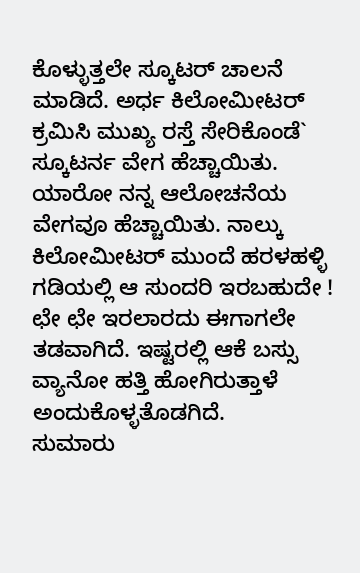ಕೊಳ್ಳುತ್ತಲೇ ಸ್ಕೂಟರ್ ಚಾಲನೆ ಮಾಡಿದೆ. ಅರ್ಧ ಕಿಲೋಮೀಟರ್ ಕ್ರಮಿಸಿ ಮುಖ್ಯ ರಸ್ತೆ ಸೇರಿಕೊಂಡೆ` ಸ್ಕೂಟರ್ನ ವೇಗ ಹೆಚ್ಚಾಯಿತು. ಯಾರೋ ನನ್ನ ಆಲೋಚನೆಯ ವೇಗವೂ ಹೆಚ್ಚಾಯಿತು. ನಾಲ್ಕು ಕಿಲೋಮೀಟರ್ ಮುಂದೆ ಹರಳಹಳ್ಳಿ ಗಡಿಯಲ್ಲಿ ಆ ಸುಂದರಿ ಇರಬಹುದೇ ! ಛೇ ಛೇ ಇರಲಾರದು ಈಗಾಗಲೇ ತಡವಾಗಿದೆ. ಇಷ್ಟರಲ್ಲಿ ಆಕೆ ಬಸ್ಸು ವ್ಯಾನೋ ಹತ್ತಿ ಹೋಗಿರುತ್ತಾಳೆ ಅಂದುಕೊಳ್ಳತೊಡಗಿದೆ.
ಸುಮಾರು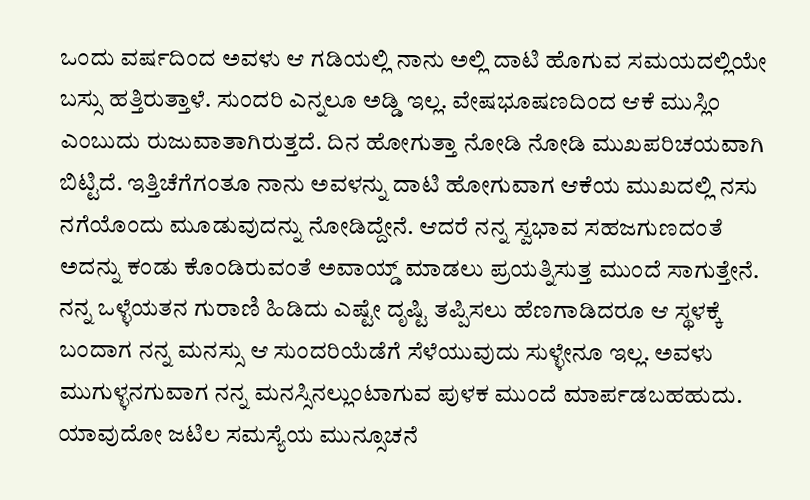ಒಂದು ವರ್ಷದಿಂದ ಅವಳು ಆ ಗಡಿಯಲ್ಲಿ ನಾನು ಅಲ್ಲಿ ದಾಟಿ ಹೊಗುವ ಸಮಯದಲ್ಲಿಯೇ ಬಸ್ಸು ಹತ್ತಿರುತ್ತಾಳೆ. ಸುಂದರಿ ಎನ್ನಲೂ ಅಡ್ಡಿ ಇಲ್ಲ. ವೇಷಭೂಷಣದಿಂದ ಆಕೆ ಮುಸ್ಲಿಂ ಎಂಬುದು ರುಜುವಾತಾಗಿರುತ್ತದೆ. ದಿನ ಹೋಗುತ್ತಾ ನೋಡಿ ನೋಡಿ ಮುಖಪರಿಚಯವಾಗಿ ಬಿಟ್ಟಿದೆ. ಇತ್ತಿಚೆಗೆಗಂತೂ ನಾನು ಅವಳನ್ನು ದಾಟಿ ಹೋಗುವಾಗ ಆಕೆಯ ಮುಖದಲ್ಲಿ ನಸು ನಗೆಯೊಂದು ಮೂಡುವುದನ್ನು ನೋಡಿದ್ದೇನೆ. ಆದರೆ ನನ್ನ ಸ್ವಭಾವ ಸಹಜಗುಣದಂತೆ ಅದನ್ನು ಕಂಡು ಕೊಂಡಿರುವಂತೆ ಅವಾಯ್ಡ್ ಮಾಡಲು ಪ್ರಯತ್ನಿಸುತ್ತ ಮುಂದೆ ಸಾಗುತ್ತೇನೆ. ನನ್ನ ಒಳ್ಳೆಯತನ ಗುರಾಣಿ ಹಿಡಿದು ಎಷ್ಟೇ ದೃಷ್ಟಿ ತಪ್ಪಿಸಲು ಹೆಣಗಾಡಿದರೂ ಆ ಸ್ಥಳಕ್ಕೆ ಬಂದಾಗ ನನ್ನ ಮನಸ್ಸು ಆ ಸುಂದರಿಯೆಡೆಗೆ ಸೆಳೆಯುವುದು ಸುಳ್ಳೇನೂ ಇಲ್ಲ. ಅವಳು ಮುಗುಳ್ಳನಗುವಾಗ ನನ್ನ ಮನಸ್ಸಿನಲ್ಲುಂಟಾಗುವ ಪುಳಕ ಮುಂದೆ ಮಾರ್ಪಡಬಹಹುದು. ಯಾವುದೋ ಜಟಿಲ ಸಮಸ್ಯೆಯ ಮುನ್ಸೂಚನೆ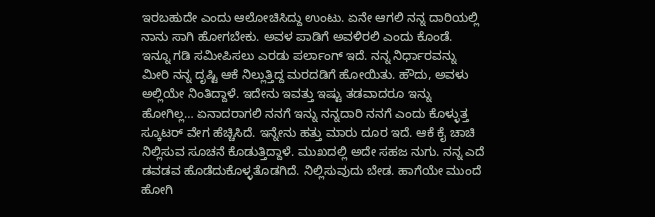ಇರಬಹುದೇ ಎಂದು ಆಲೋಚಿಸಿದ್ದು ಉಂಟು. ಏನೇ ಆಗಲಿ ನನ್ನ ದಾರಿಯಲ್ಲಿ ನಾನು ಸಾಗಿ ಹೋಗಬೇಕು. ಅವಳ ಪಾಡಿಗೆ ಅವಳಿರಲಿ ಎಂದು ಕೊಂಡೆ.
ಇನ್ನೂ ಗಡಿ ಸಮೀಪಿಸಲು ಎರಡು ಪರ್ಲಾಂಗ್ ಇದೆ. ನನ್ನ ನಿರ್ಧಾರವನ್ನು ಮೀರಿ ನನ್ನ ದೃಷ್ಟಿ ಆಕೆ ನಿಲ್ಲುತ್ತಿದ್ದ ಮರದಡಿಗೆ ಹೋಯಿತು. ಹೌದು, ಅವಳು ಅಲ್ಲಿಯೇ ನಿಂತಿದ್ದಾಳೆ. ಇದೇನು ಇವತ್ತು ಇಷ್ಟು ತಡವಾದರೂ ಇನ್ನು ಹೋಗಿಲ್ಲ… ಏನಾದರಾಗಲಿ ನನಗೆ ಇನ್ನು ನನ್ನದಾರಿ ನನಗೆ ಎಂದು ಕೊಳ್ಳುತ್ತ ಸ್ಕೂಟರ್ ವೇಗ ಹೆಚ್ಚಿಸಿದೆ. ಇನ್ನೇನು ಹತ್ತು ಮಾರು ದೂರ ಇದೆ. ಆಕೆ ಕೈ ಚಾಚಿ ನಿಲ್ಲಿಸುವ ಸೂಚನೆ ಕೊಡುತ್ತಿದ್ದಾಳೆ. ಮುಖದಲ್ಲಿ ಅದೇ ಸಹಜ ನುಗು. ನನ್ನ ಎದೆ ಡವಡವ ಹೊಡೆದುಕೊಳ್ಳತೊಡಗಿದೆ. ನಿಲ್ಲಿಸುವುದು ಬೇಡ. ಹಾಗೆಯೇ ಮುಂದೆ ಹೋಗಿ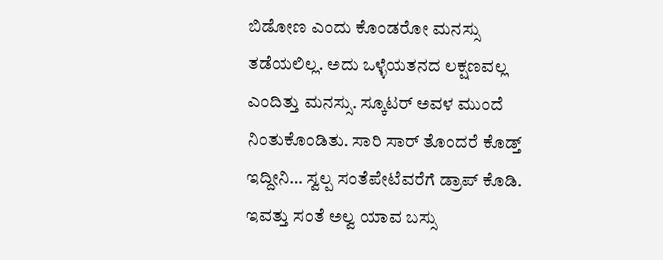ಬಿಡೋಣ ಎಂದು ಕೊಂಡರೋ ಮನಸ್ಸು ತಡೆಯಲಿಲ್ಲ. ಅದು ಒಳ್ಳೆಯತನದ ಲಕ್ಷಣವಲ್ಲ ಎಂದಿತ್ತು ಮನಸ್ಸು. ಸ್ಕೂಟರ್ ಅವಳ ಮುಂದೆ ನಿಂತುಕೊಂಡಿತು. ಸಾರಿ ಸಾರ್ ತೊಂದರೆ ಕೊಡ್ತ್ ಇದ್ದೀನಿ… ಸ್ವಲ್ಪ ಸಂತೆಪೇಟೆವರೆಗೆ ಡ್ರಾಪ್ ಕೊಡಿ. ಇವತ್ತು ಸಂತೆ ಅಲ್ವ ಯಾವ ಬಸ್ಸು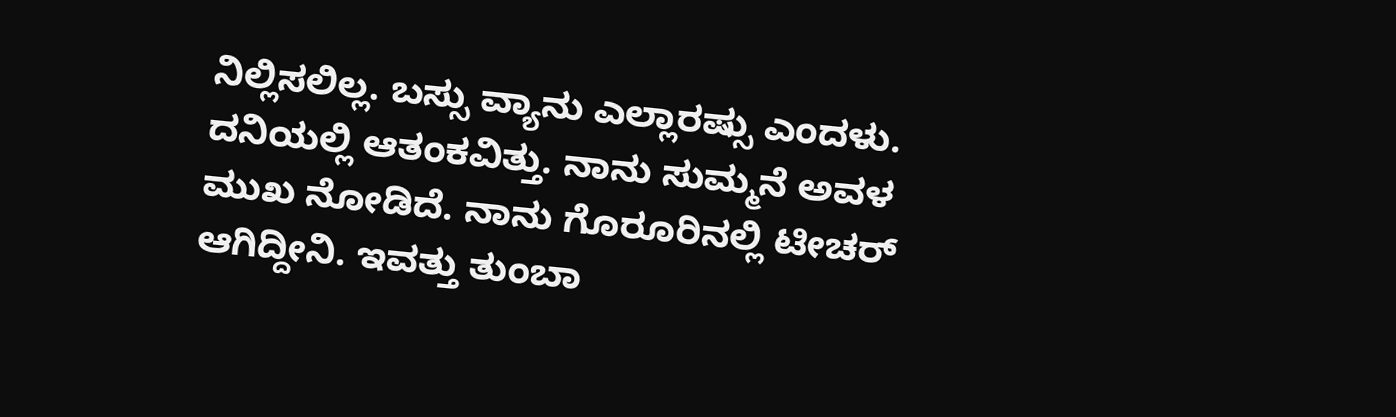ನಿಲ್ಲಿಸಲಿಲ್ಲ. ಬಸ್ಸು ವ್ಯಾನು ಎಲ್ಲಾರಷ್ಸು ಎಂದಳು. ದನಿಯಲ್ಲಿ ಆತಂಕವಿತ್ತು. ನಾನು ಸುಮ್ಮನೆ ಅವಳ ಮುಖ ನೋಡಿದೆ. ನಾನು ಗೊರೂರಿನಲ್ಲಿ ಟೀಚರ್ ಆಗಿದ್ದೀನಿ. ಇವತ್ತು ತುಂಬಾ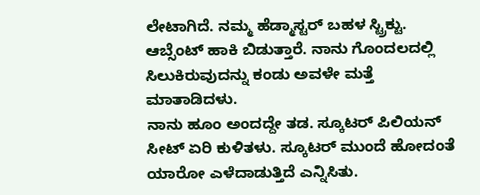ಲೇಟಾಗಿದೆ. ನಮ್ಮ ಹೆಡ್ಮಾಸ್ಟರ್ ಬಹಳ ಸ್ಟ್ರಿಕ್ಟು. ಆಬ್ಸೆಂಟ್ ಹಾಕಿ ಬಿಡುತ್ತಾರೆ. ನಾನು ಗೊಂದಲದಲ್ಲಿ ಸಿಲುಕಿರುವುದನ್ನು ಕಂಡು ಅವಳೇ ಮತ್ತೆ ಮಾತಾಡಿದಳು.
ನಾನು ಹೂಂ ಅಂದದ್ದೇ ತಡ. ಸ್ಕೂಟರ್ ಪಿಲಿಯನ್ ಸೀಟ್ ಏರಿ ಕುಳಿತಳು. ಸ್ಕೂಟರ್ ಮುಂದೆ ಹೋದಂತೆ ಯಾರೋ ಎಳೆದಾಡುತ್ತಿದೆ ಎನ್ನಿಸಿತು.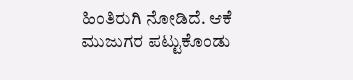ಹಿಂತಿರುಗಿ ನೋಡಿದೆ. ಆಕೆ ಮುಜುಗರ ಪಟ್ಟುಕೊಂಡು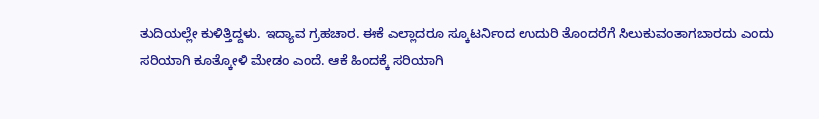ತುದಿಯಲ್ಲೇ ಕುಳಿತ್ತಿದ್ದಳು. ಇದ್ಯಾವ ಗ್ರಹಚಾರ. ಈಕೆ ಎಲ್ಲಾದರೂ ಸ್ಕೂಟರ್ನಿಂದ ಉದುರಿ ತೊಂದರೆಗೆ ಸಿಲುಕುವಂತಾಗಬಾರದು ಎಂದು ಸರಿಯಾಗಿ ಕೂತ್ಕೋಳಿ ಮೇಡಂ ಎಂದೆ. ಆಕೆ ಹಿಂದಕ್ಕೆ ಸರಿಯಾಗಿ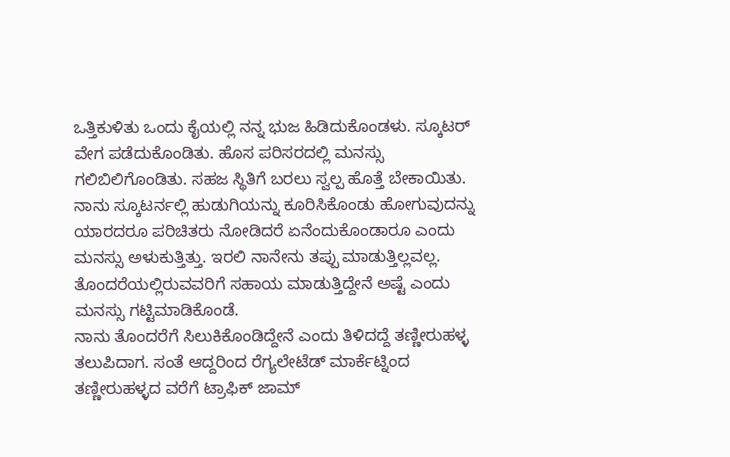ಒತ್ತಿಕುಳಿತು ಒಂದು ಕೈಯಲ್ಲಿ ನನ್ನ ಭುಜ ಹಿಡಿದುಕೊಂಡಳು. ಸ್ಕೂಟರ್ ವೇಗ ಪಡೆದುಕೊಂಡಿತು. ಹೊಸ ಪರಿಸರದಲ್ಲಿ ಮನಸ್ಸು ಗಲಿಬಿಲಿಗೊಂಡಿತು. ಸಹಜ ಸ್ಥಿತಿಗೆ ಬರಲು ಸ್ವಲ್ಪ ಹೊತ್ತೆ ಬೇಕಾಯಿತು. ನಾನು ಸ್ಕೂಟರ್ನಲ್ಲಿ ಹುಡುಗಿಯನ್ನು ಕೂರಿಸಿಕೊಂಡು ಹೋಗುವುದನ್ನು ಯಾರದರೂ ಪರಿಚಿತರು ನೋಡಿದರೆ ಏನೆಂದುಕೊಂಡಾರೂ ಎಂದು ಮನಸ್ಸು ಅಳುಕುತ್ತಿತ್ತು. ಇರಲಿ ನಾನೇನು ತಪ್ಪು ಮಾಡುತ್ತಿಲ್ಲವಲ್ಲ. ತೊಂದರೆಯಲ್ಲಿರುವವರಿಗೆ ಸಹಾಯ ಮಾಡುತ್ತಿದ್ದೇನೆ ಅಷ್ಟೆ ಎಂದು ಮನಸ್ಸು ಗಟ್ಟಿಮಾಡಿಕೊಂಡೆ.
ನಾನು ತೊಂದರೆಗೆ ಸಿಲುಕಿಕೊಂಡಿದ್ದೇನೆ ಎಂದು ತಿಳಿದದ್ದೆ ತಣ್ಣೀರುಹಳ್ಳ ತಲುಪಿದಾಗ. ಸಂತೆ ಆದ್ದರಿಂದ ರೆಗ್ಯಲೇಟೆಡ್ ಮಾರ್ಕೆಟ್ನಿಂದ ತಣ್ಣೀರುಹಳ್ಳದ ವರೆಗೆ ಟ್ರಾಫಿಕ್ ಜಾಮ್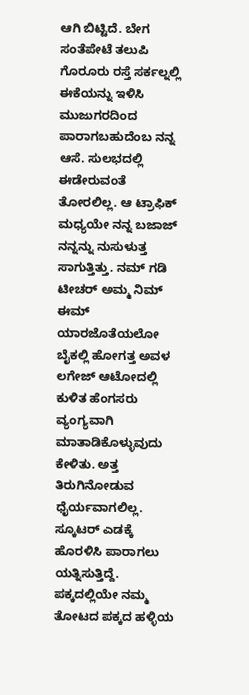ಆಗಿ ಬಿಟ್ಟಿದೆ. ಬೇಗ ಸಂತೆಪೇಟೆ ತಲುಪಿ ಗೊರೂರು ರಸ್ತೆ ಸರ್ಕಲ್ನಲ್ಲಿ ಈಕೆಯನ್ನು ಇಳಿಸಿ ಮುಜುಗರದಿಂದ ಪಾರಾಗಬಹುದೆಂಬ ನನ್ನ ಆಸೆ. ಸುಲಭದಲ್ಲಿ ಈಡೇರುವಂತೆ ತೋರಲಿಲ್ಲ. ಆ ಟ್ರಾಫಿಕ್ ಮಧ್ಯಯೇ ನನ್ನ ಬಜಾಜ್ ನನ್ನನ್ನು ನುಸುಳುತ್ತ ಸಾಗುತ್ತಿತ್ತು. ನಮ್ ಗಡಿ ಟೀಚರ್ ಅಮ್ಮ ನಿಮ್ ಈಮ್ ಯಾರಜೊತೆಯಲೋ ಬೈಕಲ್ಲಿ ಹೋಗತ್ತ ಅವಳ ಲಗೇಜ್ ಆಟೋದಲ್ಲಿ ಕುಳಿತ ಹೆಂಗಸರು ವ್ಯಂಗ್ಯವಾಗಿ ಮಾತಾಡಿಕೊಳ್ಳುವುದು ಕೇಳಿತು. ಅತ್ತ ತಿರುಗಿನೋಡುವ ಧೈರ್ಯವಾಗಲಿಲ್ಲ. ಸ್ಕೂಟರ್ ಎಡಕ್ಕೆ ಹೊರಳಿಸಿ ಪಾರಾಗಲು ಯತ್ನಿಸುತ್ತಿದ್ದೆ.
ಪಕ್ಕದಲ್ಲಿಯೇ ನಮ್ಮ ತೋಟದ ಪಕ್ಕದ ಹಳ್ಳಿಯ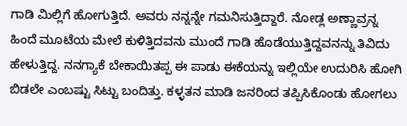ಗಾಡಿ ಮಿಲ್ಲಿಗೆ ಹೋಗುತ್ತಿದೆ. ಅವರು ನನ್ನನ್ನೇ ಗಮನಿಸುತ್ತಿದ್ದಾರೆ. ನೋಡ್ಲ ಅಣ್ಣಾವ್ರನ್ನ ಹಿಂದೆ ಮೂಟೆಯ ಮೇಲೆ ಕುಳಿತ್ತಿದವನು ಮುಂದೆ ಗಾಡಿ ಹೊಡೆಯುತ್ತಿದ್ದವನನ್ನು ತಿವಿದು ಹೇಳುತ್ತಿದ್ದ. ನನಗ್ಯಾಕೆ ಬೇಕಾಯಿತಪ್ಪ ಈ ಪಾಡು ಈಕೆಯನ್ನು ಇಲ್ಲಿಯೇ ಉದುರಿಸಿ ಹೋಗಿ ಬಿಡಲೇ ಎಂಬಷ್ಟು ಸಿಟ್ಟು ಬಂದಿತ್ತು. ಕಳ್ಳತನ ಮಾಡಿ ಜನರಿಂದ ತಪ್ಪಿಸಿಕೊಂಡು ಹೋಗಲು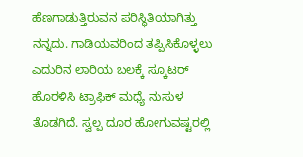ಹೆಣಗಾಡುತ್ತಿರುವನ ಪರಿಸ್ಥಿತಿಯಾಗಿತ್ತು ನನ್ನದು. ಗಾಡಿಯವರಿಂದ ತಪ್ಪಿಸಿಕೊಳ್ಳಲು ಎದುರಿನ ಲಾರಿಯ ಬಲಕ್ಕೆ ಸ್ಕೂಟರ್ ಹೊರಳಿಸಿ ಟ್ರಾಫಿಕ್ ಮಧ್ಯೆ ನುಸುಳ ತೊಡಗಿದೆ. ಸ್ವಲ್ಪ ದೂರ ಹೋಗುವಷ್ಟರಲ್ಲಿ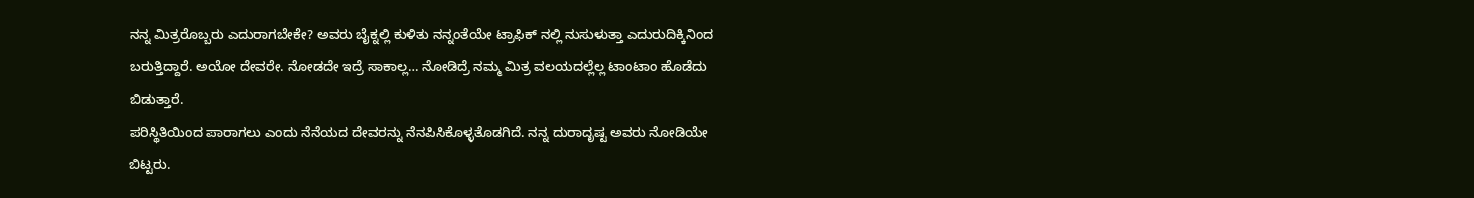ನನ್ನ ಮಿತ್ರರೊಬ್ಬರು ಎದುರಾಗಬೇಕೇ? ಅವರು ಬೈಕ್ನಲ್ಲಿ ಕುಳಿತು ನನ್ನಂತೆಯೇ ಟ್ರಾಫಿಕ್ ನಲ್ಲಿ ನುಸುಳುತ್ತಾ ಎದುರುದಿಕ್ಕಿನಿಂದ ಬರುತ್ತಿದ್ದಾರೆ. ಅಯೋ ದೇವರೇ. ನೋಡದೇ ಇದ್ರೆ ಸಾಕಾಲ್ಲ… ನೋಡಿದ್ರೆ ನಮ್ಮ ಮಿತ್ರ ವಲಯದಲ್ಲೆಲ್ಲ ಟಾಂಟಾಂ ಹೊಡೆದು ಬಿಡುತ್ತಾರೆ.
ಪರಿಸ್ಥಿತಿಯಿಂದ ಪಾರಾಗಲು ಎಂದು ನೆನೆಯದ ದೇವರನ್ನು ನೆನಪಿಸಿಕೊಳ್ಳತೊಡಗಿದೆ. ನನ್ನ ದುರಾದೃಷ್ಟ ಅವರು ನೋಡಿಯೇ ಬಿಟ್ಟರು.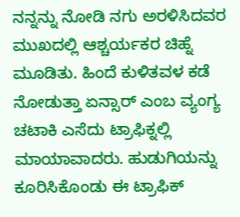ನನ್ನನ್ನು ನೋಡಿ ನಗು ಅರಳಿಸಿದವರ ಮುಖದಲ್ಲಿ ಆಶ್ಚರ್ಯಕರ ಚಿಹ್ನೆ ಮೂಡಿತು. ಹಿಂದೆ ಕುಳಿತವಳ ಕಡೆ ನೋಡುತ್ತಾ ಏನ್ಸಾರ್ ಎಂಬ ವ್ಯಂಗ್ಯ ಚಟಾಕಿ ಎಸೆದು ಟ್ರಾಫಿಕ್ನಲ್ಲಿ ಮಾಯಾವಾದರು. ಹುಡುಗಿಯನ್ನು ಕೂರಿಸಿಕೊಂಡು ಈ ಟ್ರಾಫಿಕ್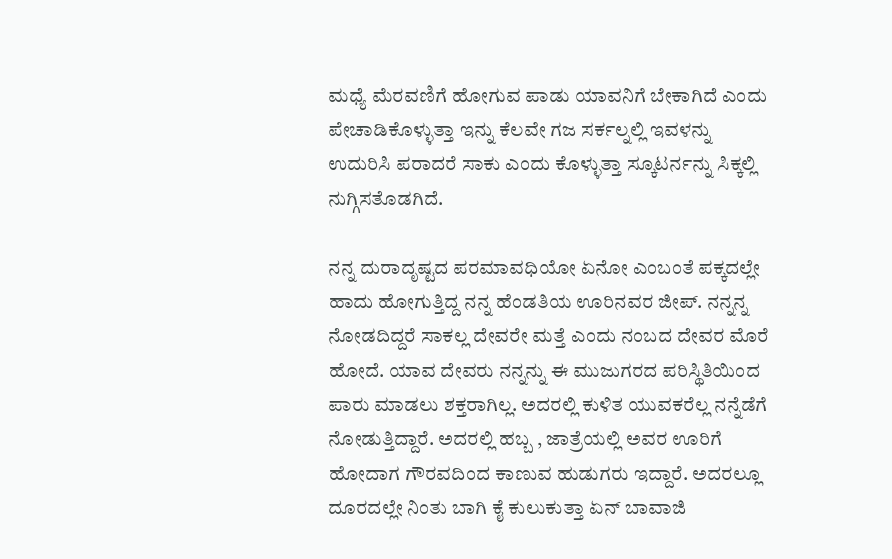ಮಧ್ಯೆ ಮೆರವಣಿಗೆ ಹೋಗುವ ಪಾಡು ಯಾವನಿಗೆ ಬೇಕಾಗಿದೆ ಎಂದು ಪೇಚಾಡಿಕೊಳ್ಳುತ್ತಾ ಇನ್ನು ಕೆಲವೇ ಗಜ ಸರ್ಕಲ್ನಲ್ಲಿ ಇವಳನ್ನು ಉದುರಿಸಿ ಪರಾದರೆ ಸಾಕು ಎಂದು ಕೊಳ್ಳುತ್ತಾ ಸ್ಕೂಟರ್ನನ್ನು ಸಿಕ್ಕಲ್ಲಿ ನುಗ್ಗಿಸತೊಡಗಿದೆ.

ನನ್ನ ದುರಾದೃಷ್ಟದ ಪರಮಾವಧಿಯೋ ಏನೋ ಎಂಬಂತೆ ಪಕ್ಕದಲ್ಲೇ ಹಾದು ಹೋಗುತ್ತಿದ್ದ ನನ್ನ ಹೆಂಡತಿಯ ಊರಿನವರ ಜೀಪ್. ನನ್ನನ್ನ ನೋಡದಿದ್ದರೆ ಸಾಕಲ್ಲ ದೇವರೇ ಮತ್ತೆ ಎಂದು ನಂಬದ ದೇವರ ಮೊರೆ ಹೋದೆ. ಯಾವ ದೇವರು ನನ್ನನ್ನು ಈ ಮುಜುಗರದ ಪರಿಸ್ಥಿತಿಯಿಂದ ಪಾರು ಮಾಡಲು ಶಕ್ತರಾಗಿಲ್ಲ. ಅದರಲ್ಲಿ ಕುಳಿತ ಯುವಕರೆಲ್ಲ ನನ್ನೆಡೆಗೆ ನೋಡುತ್ತಿದ್ದಾರೆ. ಅದರಲ್ಲಿ ಹಬ್ಬ , ಜಾತ್ರೆಯಲ್ಲಿ ಅವರ ಊರಿಗೆ ಹೋದಾಗ ಗೌರವದಿಂದ ಕಾಣುವ ಹುಡುಗರು ಇದ್ದಾರೆ. ಅದರಲ್ಲೂ ದೂರದಲ್ಲೇ ನಿಂತು ಬಾಗಿ ಕೈ ಕುಲುಕುತ್ತಾ ಏನ್ ಬಾವಾಜಿ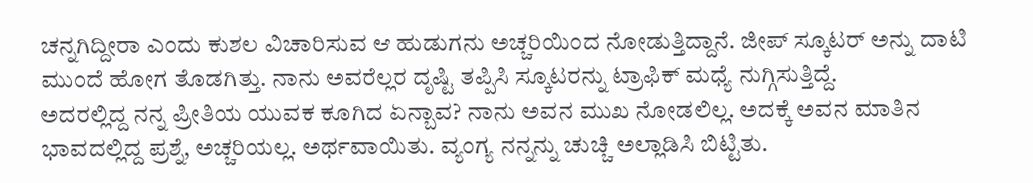ಚನ್ನಗಿದ್ದೀರಾ ಎಂದು ಕುಶಲ ವಿಚಾರಿಸುವ ಆ ಹುಡುಗನು ಅಚ್ಚರಿಯಿಂದ ನೋಡುತ್ತಿದ್ದಾನೆ. ಜೀಪ್ ಸ್ಕೂಟರ್ ಅನ್ನು ದಾಟಿ ಮುಂದೆ ಹೋಗ ತೊಡಗಿತ್ತು. ನಾನು ಅವರೆಲ್ಲರ ದೃಷ್ಟಿ ತಪ್ಪಿಸಿ ಸ್ಕೂಟರನ್ನು ಟ್ರಾಫಿಕ್ ಮಧ್ಯೆ ನುಗ್ಗಿಸುತ್ತಿದ್ದೆ.
ಅದರಲ್ಲಿದ್ದ ನನ್ನ ಪ್ರೀತಿಯ ಯುವಕ ಕೂಗಿದ ಏನ್ಬಾವ? ನಾನು ಅವನ ಮುಖ ನೋಡಲಿಲ್ಲ. ಅದಕ್ಕೆ ಅವನ ಮಾತಿನ ಭಾವದಲ್ಲಿದ್ದ ಪ್ರಶ್ನೆ, ಅಚ್ಚರಿಯಲ್ಲ. ಅರ್ಥವಾಯಿತು. ವ್ಯಂಗ್ಯ ನನ್ನನ್ನು ಚುಚ್ಚಿ ಅಲ್ಲಾಡಿಸಿ ಬಿಟ್ಟಿತು.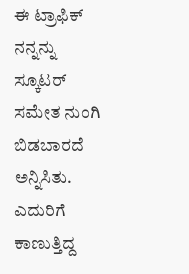ಈ ಟ್ರಾಫಿಕ್ ನನ್ನನ್ನು ಸ್ಕೂಟರ್ ಸಮೇತ ನುಂಗಿ ಬಿಡಬಾರದೆ ಅನ್ನಿಸಿತು. ಎದುರಿಗೆ ಕಾಣುತ್ತಿದ್ದ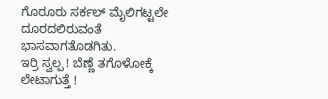ಗೊರೂರು ಸರ್ಕಲ್ ಮೈಲಿಗಟ್ಟಲೇ ದೂರದಲಿರುವಂತೆ ಭಾಸವಾಗತೊಡಗಿತು.
ಇರ್ರಿ ಸ್ವಲ್ಪ ! ಬೆಣ್ಣೆ ತಗೊಳೋಕ್ಕೆ ಲೇಟಾಗುತ್ತೆ !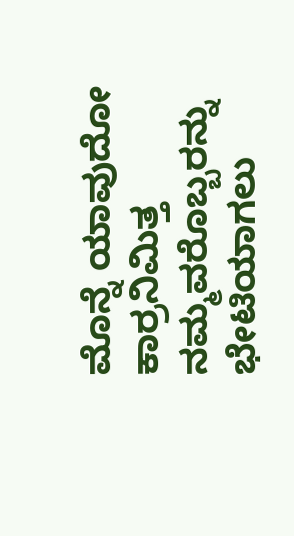ಮೊನ್ನೆ ಯಾವುದೋ ಕಾರ್ರನಿಮಿತ್ತ ನಮ್ಮವರೊಬ್ಬರನ್ನು ಭೇಟಿಯಾಗಲು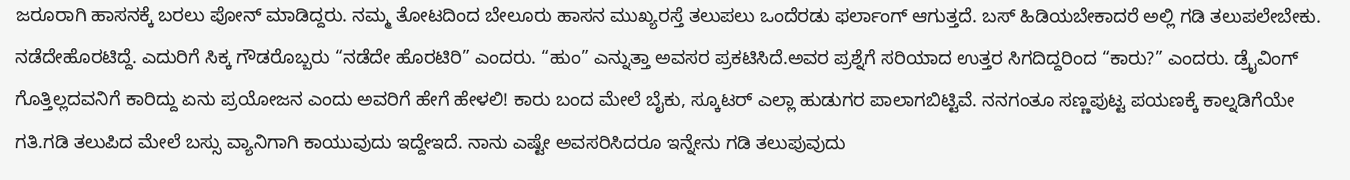ಜರೂರಾಗಿ ಹಾಸನಕ್ಕೆ ಬರಲು ಪೋನ್ ಮಾಡಿದ್ದರು. ನಮ್ಮ ತೋಟದಿಂದ ಬೇಲೂರು ಹಾಸನ ಮುಖ್ಯರಸ್ತೆ ತಲುಪಲು ಒಂದೆರಡು ಫರ್ಲಾಂಗ್ ಆಗುತ್ತದೆ. ಬಸ್ ಹಿಡಿಯಬೇಕಾದರೆ ಅಲ್ಲಿ ಗಡಿ ತಲುಪಲೇಬೇಕು. ನಡೆದೇಹೊರಟಿದ್ದೆ. ಎದುರಿಗೆ ಸಿಕ್ಕ ಗೌಡರೊಬ್ಬರು “ನಡೆದೇ ಹೊರಟಿರಿ” ಎಂದರು. “ಹುಂ” ಎನ್ನುತ್ತಾ ಅವಸರ ಪ್ರಕಟಿಸಿದೆ.ಅವರ ಪ್ರಶ್ನೆಗೆ ಸರಿಯಾದ ಉತ್ತರ ಸಿಗದಿದ್ದರಿಂದ “ಕಾರು?” ಎಂದರು. ಡ್ರೈವಿಂಗ್ ಗೊತ್ತಿಲ್ಲದವನಿಗೆ ಕಾರಿದ್ದು ಏನು ಪ್ರಯೋಜನ ಎಂದು ಅವರಿಗೆ ಹೇಗೆ ಹೇಳಲಿ! ಕಾರು ಬಂದ ಮೇಲೆ ಬೈಕು, ಸ್ಕೂಟರ್ ಎಲ್ಲಾ ಹುಡುಗರ ಪಾಲಾಗಬಿಟ್ಟಿವೆ. ನನಗಂತೂ ಸಣ್ಣಪುಟ್ಟ ಪಯಣಕ್ಕೆ ಕಾಲ್ನಡಿಗೆಯೇ ಗತಿ.ಗಡಿ ತಲುಪಿದ ಮೇಲೆ ಬಸ್ಸು ವ್ಯಾನಿಗಾಗಿ ಕಾಯುವುದು ಇದ್ದೇಇದೆ. ನಾನು ಎಷ್ಟೇ ಅವಸರಿಸಿದರೂ ಇನ್ನೇನು ಗಡಿ ತಲುಪುವುದು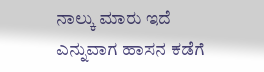ನಾಲ್ಕು ಮಾರು ಇದೆ ಎನ್ನುವಾಗ ಹಾಸನ ಕಡೆಗೆ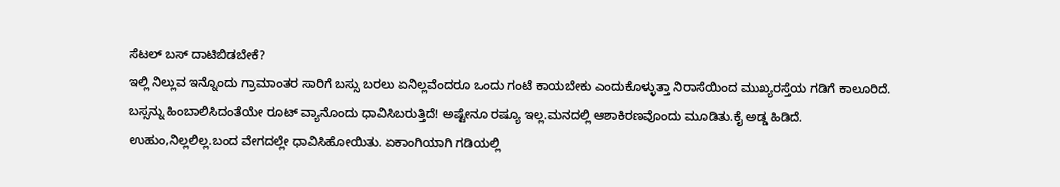ಸೆಟಲ್ ಬಸ್ ದಾಟಿಬಿಡಬೇಕೆ?
ಇಲ್ಲಿ ನಿಲ್ಲುವ ಇನ್ನೊಂದು ಗ್ರಾಮಾಂತರ ಸಾರಿಗೆ ಬಸ್ಸು ಬರಲು ಏನಿಲ್ಲವೆಂದರೂ ಒಂದು ಗಂಟೆ ಕಾಯಬೇಕು ಎಂದುಕೊಳ್ಳುತ್ತಾ ನಿರಾಸೆಯಿಂದ ಮುಖ್ಯರಸ್ತೆಯ ಗಡಿಗೆ ಕಾಲೂರಿದೆ. ಬಸ್ಸನ್ನು ಹಿಂಬಾಲಿಸಿದಂತೆಯೇ ರೂಟ್ ವ್ಯಾನೊಂದು ಧಾವಿಸಿಬರುತ್ತಿದೆ! ಅಷ್ಟೇನೂ ರಷ್ಯೂ ಇಲ್ಲ.ಮನದಲ್ಲಿ ಆಶಾಕಿರಣವೊಂದು ಮೂಡಿತು.ಕೈ ಅಡ್ಡ ಹಿಡಿದೆ. ಉಹುಂ,ನಿಲ್ಲಲಿಲ್ಲ.ಬಂದ ವೇಗದಲ್ಲೇ ಧಾವಿಸಿಹೋಯಿತು. ಏಕಾಂಗಿಯಾಗಿ ಗಡಿಯಲ್ಲಿ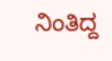ನಿಂತಿದ್ದ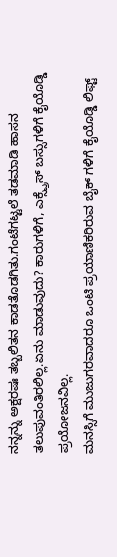ನನ್ನನ್ನು ಅಕ್ಷರಷಃ ತಬ್ಬಲಿತನ ಕಾಡತೊಡಗಿತು.ಗಂಟೆಗಟ್ಟಲೆ ತಡಮಾಡಿ ಹಾಸನ ತಲುಪುವಂತಿರಲಿಲ್ಲ.ಏನು ಮಾಡುವುದು? ಕಾರುಗಳಿಗೆ, ಎಕ್ಸ್ಪ್ರೆಸ್ ಬಸ್ಸುಗಳಿಗೆ ಕೈಯೊಡ್ಡಿ ಪ್ರಯೋಜನವಿಲ್ಲ.
ಮನಸ್ಸಿಗೆ ಮುಜುಗರವಾದರೂ ಒಂಟಿ ಪ್ರಯಾಣಿಕರಿರುವ ಬೈಕ್ ಗಳಿಗೆ ಕೈಯೊಡ್ಡಿ ಲಿಫ್ಟ್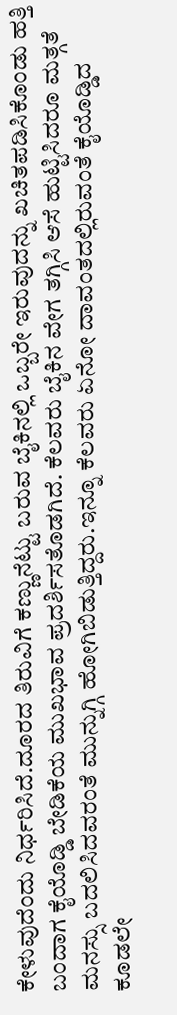ಕೇಳುವುದೆಂದು ನಿರ್ಧರಿಸಿದೆ.ದೂರದ ತಿರುವಿಗೆ ಕಣ್ಣುನೆಟ್ಟು ಬರುವ ಬೈಕಿನಲ್ಲಿ ಒಬ್ಬರೇ ಇರುವುದನ್ನು ಖಚಿತಪಡಿಸಿಕೊಂಡು ಹತ್ತಿ ಬಂದಾಗ ಕೈಯೊಡ್ಡಿ ಬೇಡಿಕೆಯ ಮುಖಭಾವ ಪ್ರದರ್ಶಿಸತೊಡಗಿದೆ. ಕೆಲವರು ಬೈಕಿನ ವೇಗ ತಗ್ಗಿಸಿ ಆಸೆ ಹುಟ್ಟಿಸಿದರೂ ಮತ್ಗತೆ ಮನಸ್ಸು ಬದಲಿಸಿದವರಂತೆ ಮುನ್ನುಗ್ಗಿ ಹೋಗಿಬಿಡುತ್ತಿದ್ದರು.ಇನ್ನೂ ಕೆಲವರು ಏನೋ ದಾವಂತದಲ್ಲಿರುವಂತೆ ಕೈಯೊಡ್ಡಿದ ಕೂಡಲೇ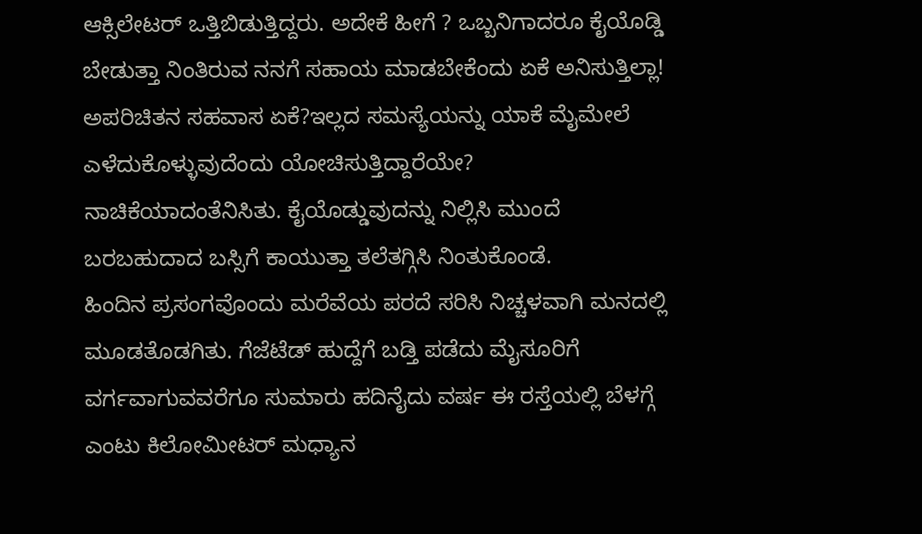ಆಕ್ಸಿಲೇಟರ್ ಒತ್ತಿಬಿಡುತ್ತಿದ್ದರು. ಅದೇಕೆ ಹೀಗೆ ? ಒಬ್ಬನಿಗಾದರೂ ಕೈಯೊಡ್ಡಿ ಬೇಡುತ್ತಾ ನಿಂತಿರುವ ನನಗೆ ಸಹಾಯ ಮಾಡಬೇಕೆಂದು ಏಕೆ ಅನಿಸುತ್ತಿಲ್ಲಾ! ಅಪರಿಚಿತನ ಸಹವಾಸ ಏಕೆ?ಇಲ್ಲದ ಸಮಸ್ಯೆಯನ್ನು ಯಾಕೆ ಮೈಮೇಲೆ ಎಳೆದುಕೊಳ್ಳುವುದೆಂದು ಯೋಚಿಸುತ್ತಿದ್ದಾರೆಯೇ? ನಾಚಿಕೆಯಾದಂತೆನಿಸಿತು. ಕೈಯೊಡ್ಡುವುದನ್ನು ನಿಲ್ಲಿಸಿ ಮುಂದೆ ಬರಬಹುದಾದ ಬಸ್ಸಿಗೆ ಕಾಯುತ್ತಾ ತಲೆತಗ್ಗಿಸಿ ನಿಂತುಕೊಂಡೆ.
ಹಿಂದಿನ ಪ್ರಸಂಗವೊಂದು ಮರೆವೆಯ ಪರದೆ ಸರಿಸಿ ನಿಚ್ಚಳವಾಗಿ ಮನದಲ್ಲಿ ಮೂಡತೊಡಗಿತು. ಗೆಜೆಟೆಡ್ ಹುದ್ದೆಗೆ ಬಡ್ತಿ ಪಡೆದು ಮೈಸೂರಿಗೆ ವರ್ಗವಾಗುವವರೆಗೂ ಸುಮಾರು ಹದಿನೈದು ವರ್ಷ ಈ ರಸ್ತೆಯಲ್ಲಿ ಬೆಳಗ್ಗೆ ಎಂಟು ಕಿಲೋಮೀಟರ್ ಮಧ್ಯಾನ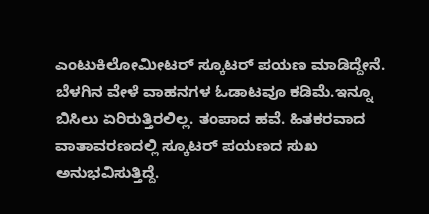ಎಂಟುಕಿಲೋಮೀಟರ್ ಸ್ಕೂಟರ್ ಪಯಣ ಮಾಡಿದ್ದೇನೆ. ಬೆಳಗಿನ ವೇಳೆ ವಾಹನಗಳ ಓಡಾಟವೂ ಕಡಿಮೆ.ಇನ್ನೂ ಬಿಸಿಲು ಏರಿರುತ್ತಿರಲಿಲ್ಲ. ತಂಪಾದ ಹವೆ. ಹಿತಕರವಾದ ವಾತಾವರಣದಲ್ಲಿ ಸ್ಕೂಟರ್ ಪಯಣದ ಸುಖ ಅನುಭವಿಸುತ್ತಿದ್ದೆ.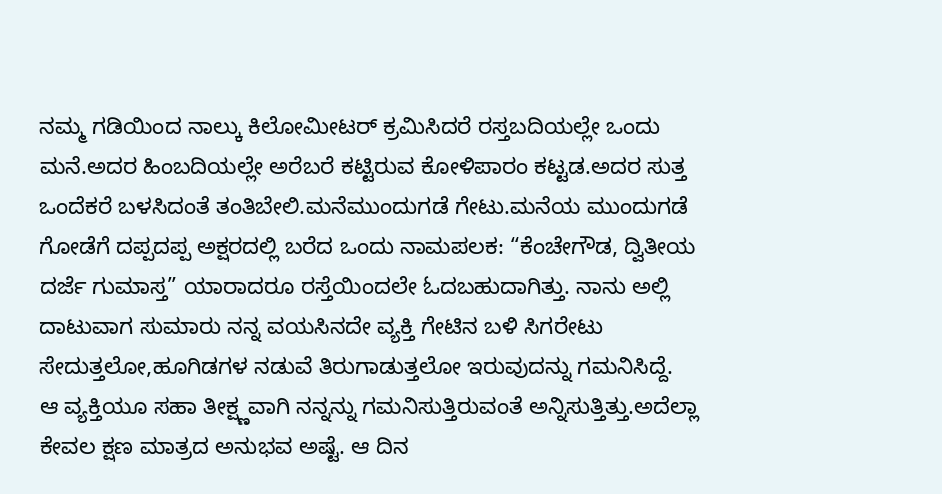ನಮ್ಮ ಗಡಿಯಿಂದ ನಾಲ್ಕು ಕಿಲೋಮೀಟರ್ ಕ್ರಮಿಸಿದರೆ ರಸ್ತಬದಿಯಲ್ಲೇ ಒಂದು ಮನೆ.ಅದರ ಹಿಂಬದಿಯಲ್ಲೇ ಅರೆಬರೆ ಕಟ್ಟಿರುವ ಕೋಳಿಪಾರಂ ಕಟ್ಟಡ.ಅದರ ಸುತ್ತ ಒಂದೆಕರೆ ಬಳಸಿದಂತೆ ತಂತಿಬೇಲಿ.ಮನೆಮುಂದುಗಡೆ ಗೇಟು.ಮನೆಯ ಮುಂದುಗಡೆ ಗೋಡೆಗೆ ದಪ್ಪದಪ್ಪ ಅಕ್ಷರದಲ್ಲಿ ಬರೆದ ಒಂದು ನಾಮಪಲಕ: “ಕೆಂಚೇಗೌಡ, ದ್ವಿತೀಯ ದರ್ಜೆ ಗುಮಾಸ್ತ” ಯಾರಾದರೂ ರಸ್ತೆಯಿಂದಲೇ ಓದಬಹುದಾಗಿತ್ತು. ನಾನು ಅಲ್ಲಿ ದಾಟುವಾಗ ಸುಮಾರು ನನ್ನ ವಯಸಿನದೇ ವ್ಯಕ್ತಿ ಗೇಟಿನ ಬಳಿ ಸಿಗರೇಟು ಸೇದುತ್ತಲೋ,ಹೂಗಿಡಗಳ ನಡುವೆ ತಿರುಗಾಡುತ್ತಲೋ ಇರುವುದನ್ನು ಗಮನಿಸಿದ್ದೆ.
ಆ ವ್ಯಕ್ತಿಯೂ ಸಹಾ ತೀಕ್ಷ್ಣವಾಗಿ ನನ್ನನ್ನು ಗಮನಿಸುತ್ತಿರುವಂತೆ ಅನ್ನಿಸುತ್ತಿತ್ತು.ಅದೆಲ್ಲಾ ಕೇವಲ ಕ್ಷಣ ಮಾತ್ರದ ಅನುಭವ ಅಷ್ಟೆ. ಆ ದಿನ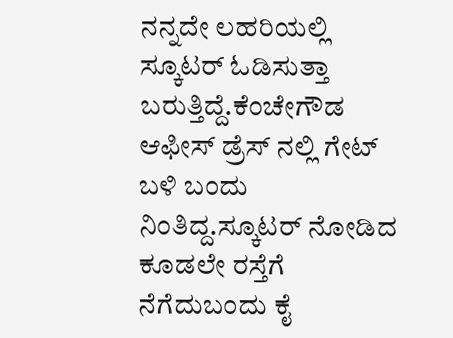ನನ್ನದೇ ಲಹರಿಯಲ್ಲಿ ಸ್ಕೂಟರ್ ಓಡಿಸುತ್ತಾ ಬರುತ್ತಿದ್ದೆ.ಕೆಂಚೇಗೌಡ ಆಫೀಸ್ ಡ್ರೆಸ್ ನಲ್ಲಿ ಗೇಟ್ ಬಳಿ ಬಂದು ನಿಂತಿದ್ದ.ಸ್ಕೂಟರ್ ನೋಡಿದ ಕೂಡಲೇ ರಸ್ತೆಗೆ ನೆಗೆದುಬಂದು ಕೈ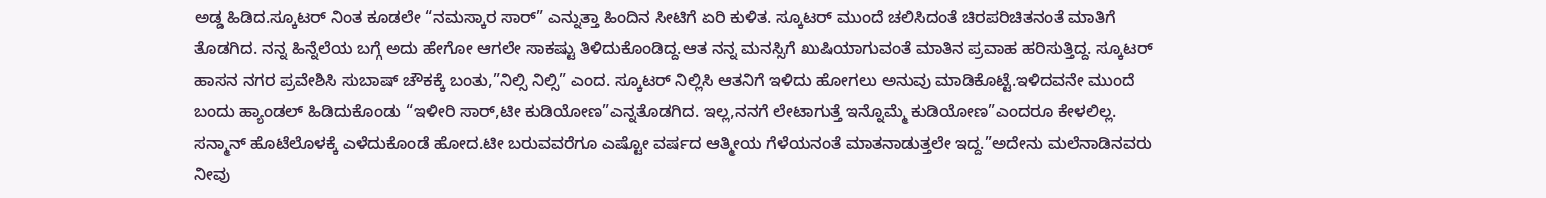ಅಡ್ಡ ಹಿಡಿದ.ಸ್ಕೂಟರ್ ನಿಂತ ಕೂಡಲೇ “ನಮಸ್ಕಾರ ಸಾರ್” ಎನ್ನುತ್ತಾ ಹಿಂದಿನ ಸೀಟಿಗೆ ಏರಿ ಕುಳಿತ. ಸ್ಕೂಟರ್ ಮುಂದೆ ಚಲಿಸಿದಂತೆ ಚಿರಪರಿಚಿತನಂತೆ ಮಾತಿಗೆ ತೊಡಗಿದ. ನನ್ನ ಹಿನ್ನೆಲೆಯ ಬಗ್ಗೆ ಅದು ಹೇಗೋ ಆಗಲೇ ಸಾಕಷ್ಟು ತಿಳಿದುಕೊಂಡಿದ್ದ.ಆತ ನನ್ನ ಮನಸ್ಸಿಗೆ ಖುಷಿಯಾಗುವಂತೆ ಮಾತಿನ ಪ್ರವಾಹ ಹರಿಸುತ್ತಿದ್ದ. ಸ್ಕೂಟರ್ ಹಾಸನ ನಗರ ಪ್ರವೇಶಿಸಿ ಸುಬಾಷ್ ಚೌಕಕ್ಕೆ ಬಂತು,”ನಿಲ್ಸಿ ನಿಲ್ಸಿ” ಎಂದ. ಸ್ಕೂಟರ್ ನಿಲ್ಲಿಸಿ ಆತನಿಗೆ ಇಳಿದು ಹೋಗಲು ಅನುವು ಮಾಡಿಕೊಟ್ಟೆ.ಇಳಿದವನೇ ಮುಂದೆ ಬಂದು ಹ್ಯಾಂಡಲ್ ಹಿಡಿದುಕೊಂಡು “ಇಳೀರಿ ಸಾರ್,ಟೀ ಕುಡಿಯೋಣ”ಎನ್ನತೊಡಗಿದ. ಇಲ್ಲ,ನನಗೆ ಲೇಟಾಗುತ್ತೆ ಇನ್ನೊಮ್ಮೆ ಕುಡಿಯೋಣ”ಎಂದರೂ ಕೇಳಲಿಲ್ಲ.
ಸನ್ಮಾನ್ ಹೊಟೆಲೊಳಕ್ಕೆ ಎಳೆದುಕೊಂಡೆ ಹೋದ.ಟೀ ಬರುವವರೆಗೂ ಎಷ್ಟೋ ವರ್ಷದ ಆತ್ಮೀಯ ಗೆಳೆಯನಂತೆ ಮಾತನಾಡುತ್ತಲೇ ಇದ್ದ.”ಅದೇನು ಮಲೆನಾಡಿನವರು ನೀವು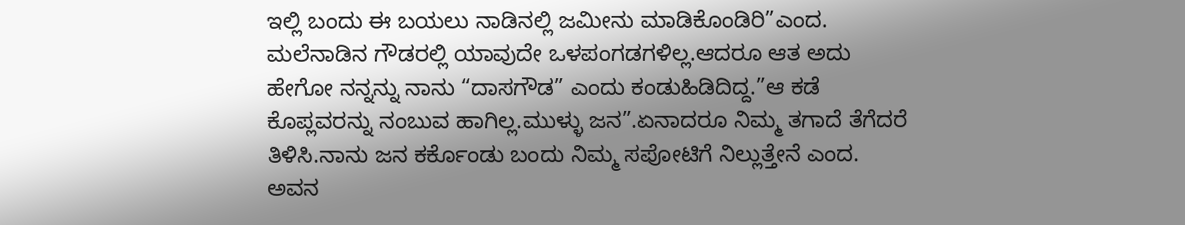ಇಲ್ಲಿ ಬಂದು ಈ ಬಯಲು ನಾಡಿನಲ್ಲಿ ಜಮೀನು ಮಾಡಿಕೊಂಡಿರಿ”ಎಂದ. ಮಲೆನಾಡಿನ ಗೌಡರಲ್ಲಿ ಯಾವುದೇ ಒಳಪಂಗಡಗಳಿಲ್ಲ.ಆದರೂ ಆತ ಅದು ಹೇಗೋ ನನ್ನನ್ನು ನಾನು “ದಾಸಗೌಡ” ಎಂದು ಕಂಡುಹಿಡಿದಿದ್ದ.”ಆ ಕಡೆ ಕೊಪ್ಲವರನ್ನು ನಂಬುವ ಹಾಗಿಲ್ಲ.ಮುಳ್ಳು ಜನ”.ಏನಾದರೂ ನಿಮ್ಮ ತಗಾದೆ ತೆಗೆದರೆ ತಿಳಿಸಿ.ನಾನು ಜನ ಕರ್ಕೊಂಡು ಬಂದು ನಿಮ್ಮ ಸಪೋಟಿಗೆ ನಿಲ್ಲುತ್ತೇನೆ ಎಂದ. ಅವನ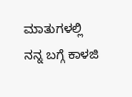ಮಾತುಗಳಲ್ಲಿ ನನ್ನ ಬಗ್ಗೆ ಕಾಳಜಿ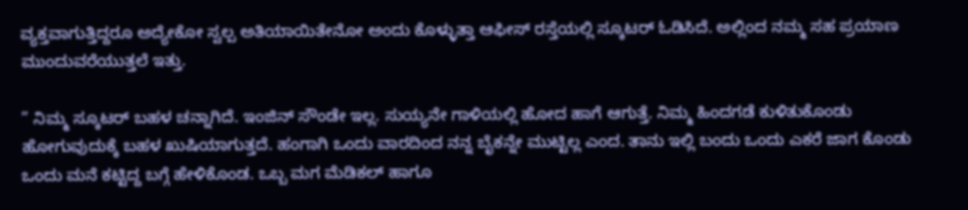ವ್ಯಕ್ತವಾಗುತ್ತಿದ್ದರೂ ಅದ್ಯೇಕೋ ಸ್ವಲ್ಪ ಅತಿಯಾಯಿತೇನೋ ಅಂದು ಕೊಳ್ಳುತ್ತಾ ಆಫೀಸ್ ರಸ್ತೆಯಲ್ಲಿ ಸ್ಕೂಟರ್ ಓಡಿಸಿದೆ. ಅಲ್ಲಿಂದ ನಮ್ಮ ಸಹ ಪ್ರಯಾಣ ಮುಂದುವರೆಯುತ್ತಲೆ ಇತ್ತು.

” ನಿಮ್ಮ ಸ್ಕೂಟರ್ ಬಹಳ ಚನ್ನಾಗಿದೆ. ಇಂಜಿನ್ ಸೌಂಡೇ ಇಲ್ಲ. ಸುಯ್ಯನೇ ಗಾಳಿಯಲ್ಲಿ ಹೋದ ಹಾಗೆ ಆಗುತ್ತೆ. ನಿಮ್ಮ ಹಿಂದಗಡೆ ಕುಳಿತುಕೊಂಡು ಹೋಗುವುದುಕ್ಕೆ ಬಹಳ ಖುಷಿಯಾಗುತ್ತದೆ. ಹಂಗಾಗಿ ಒಂದು ವಾರದಿಂದ ನನ್ನ ಬೈಕನ್ನೇ ಮುಟ್ಟಿಲ್ಲ ಎಂದ. ತಾನು ಇಲ್ಲಿ ಬಂದು ಒಂದು ಎಕರೆ ಜಾಗ ಕೊಂಡು ಒಂದು ಮನೆ ಕಟ್ಟಿದ್ದ ಬಗ್ಗೆ ಹೇಳಿಕೊಂಡ. ಒಬ್ಬ ಮಗ ಮೆಡಿಕಲ್ ಹಾಗೂ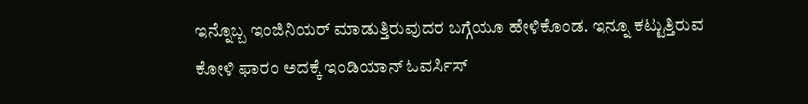ಇನ್ನೊಬ್ಬ ಇಂಜಿನಿಯರ್ ಮಾಡುತ್ತಿರುವುದರ ಬಗ್ಗೆಯೂ ಹೇಳಿಕೊಂಡ. ಇನ್ನೂ ಕಟ್ಟುತ್ತಿರುವ ಕೋಳಿ ಫಾರಂ ಅದಕ್ಕೆ ಇಂಡಿಯಾನ್ ಓವರ್ಸಿಸ್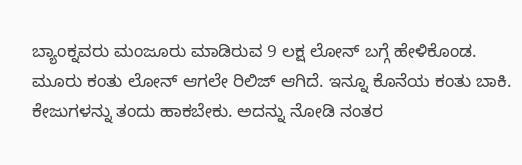ಬ್ಯಾಂಕ್ನವರು ಮಂಜೂರು ಮಾಡಿರುವ 9 ಲಕ್ಷ ಲೋನ್ ಬಗ್ಗೆ ಹೇಳಿಕೊಂಡ. ಮೂರು ಕಂತು ಲೋನ್ ಆಗಲೇ ರಿಲಿಜ್ ಆಗಿದೆ. ಇನ್ನೂ ಕೊನೆಯ ಕಂತು ಬಾಕಿ. ಕೇಜುಗಳನ್ನು ತಂದು ಹಾಕಬೇಕು. ಅದನ್ನು ನೋಡಿ ನಂತರ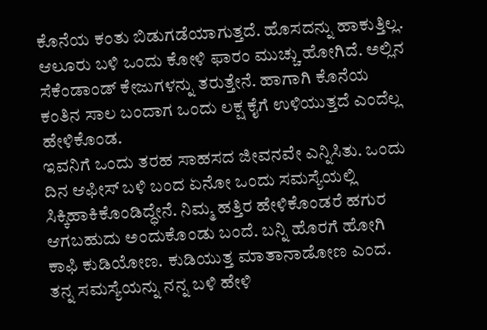ಕೊನೆಯ ಕಂತು ಬಿಡುಗಡೆಯಾಗುತ್ತದೆ. ಹೊಸದನ್ನು ಹಾಕುತ್ತಿಲ್ಲ. ಆಲೂರು ಬಳಿ ಒಂದು ಕೋಳಿ ಫಾರಂ ಮುಚ್ಚು ಹೋಗಿದೆ. ಅಲ್ಲಿನ ಸೆಕೆಂಡಾಂಡ್ ಕೇಜುಗಳನ್ನು ತರುತ್ತೇನೆ. ಹಾಗಾಗಿ ಕೊನೆಯ ಕಂತಿನ ಸಾಲ ಬಂದಾಗ ಒಂದು ಲಕ್ಷ ಕೈಗೆ ಉಳಿಯುತ್ತದೆ ಎಂದೆಲ್ಲ ಹೇಳಿಕೊಂಡ.
ಇವನಿಗೆ ಒಂದು ತರಹ ಸಾಹಸದ ಜೀವನವೇ ಎನ್ನಿಸಿತು. ಒಂದು ದಿನ ಆಫೀಸ್ ಬಳಿ ಬಂದ ಏನೋ ಒಂದು ಸಮಸ್ಯೆಯಲ್ಲಿ ಸಿಕ್ಕಿಹಾಕಿಕೊಂಡಿದ್ಧೇನೆ. ನಿಮ್ಮ ಹತ್ತಿರ ಹೇಳಿಕೊಂಡರೆ ಹಗುರ ಆಗಬಹುದು ಅಂದುಕೊಂಡು ಬಂದೆ. ಬನ್ನಿ ಹೊರಗೆ ಹೋಗಿ ಕಾಫಿ ಕುಡಿಯೋಣ. ಕುಡಿಯುತ್ತ ಮಾತಾನಾಡೋಣ ಎಂದ. ತನ್ನ ಸಮಸ್ಯೆಯನ್ನು ನನ್ನ ಬಳಿ ಹೇಳಿ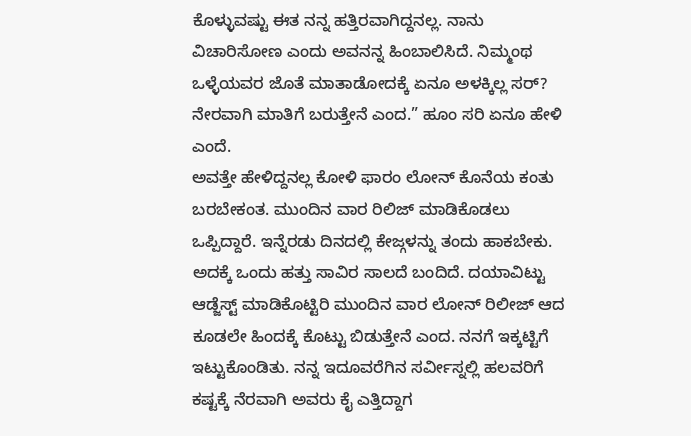ಕೊಳ್ಳುವಷ್ಟು ಈತ ನನ್ನ ಹತ್ತಿರವಾಗಿದ್ದನಲ್ಲ. ನಾನು ವಿಚಾರಿಸೋಣ ಎಂದು ಅವನನ್ನ ಹಿಂಬಾಲಿಸಿದೆ. ನಿಮ್ಮಂಥ ಒಳ್ಳೆಯವರ ಜೊತೆ ಮಾತಾಡೋದಕ್ಕೆ ಏನೂ ಅಳಕ್ಕಿಲ್ಲ ಸರ್? ನೇರವಾಗಿ ಮಾತಿಗೆ ಬರುತ್ತೇನೆ ಎಂದ.” ಹೂಂ ಸರಿ ಏನೂ ಹೇಳಿ ಎಂದೆ.
ಅವತ್ತೇ ಹೇಳಿದ್ದನಲ್ಲ ಕೋಳಿ ಫಾರಂ ಲೋನ್ ಕೊನೆಯ ಕಂತು ಬರಬೇಕಂತ. ಮುಂದಿನ ವಾರ ರಿಲಿಜ್ ಮಾಡಿಕೊಡಲು ಒಪ್ಪಿದ್ದಾರೆ. ಇನ್ನೆರಡು ದಿನದಲ್ಲಿ ಕೇಜ್ಗಳನ್ನು ತಂದು ಹಾಕಬೇಕು. ಅದಕ್ಕೆ ಒಂದು ಹತ್ತು ಸಾವಿರ ಸಾಲದೆ ಬಂದಿದೆ. ದಯಾವಿಟ್ಟು ಆಡ್ಜೆಸ್ಟ್ ಮಾಡಿಕೊಟ್ಟಿರಿ ಮುಂದಿನ ವಾರ ಲೋನ್ ರಿಲೀಜ್ ಆದ ಕೂಡಲೇ ಹಿಂದಕ್ಕೆ ಕೊಟ್ಟು ಬಿಡುತ್ತೇನೆ ಎಂದ. ನನಗೆ ಇಕ್ಕಟ್ಟಿಗೆ ಇಟ್ಟುಕೊಂಡಿತು. ನನ್ನ ಇದೂವರೆಗಿನ ಸರ್ವೀಸ್ನಲ್ಲಿ ಹಲವರಿಗೆ ಕಷ್ಟಕ್ಕೆ ನೆರವಾಗಿ ಅವರು ಕೈ ಎತ್ತಿದ್ದಾಗ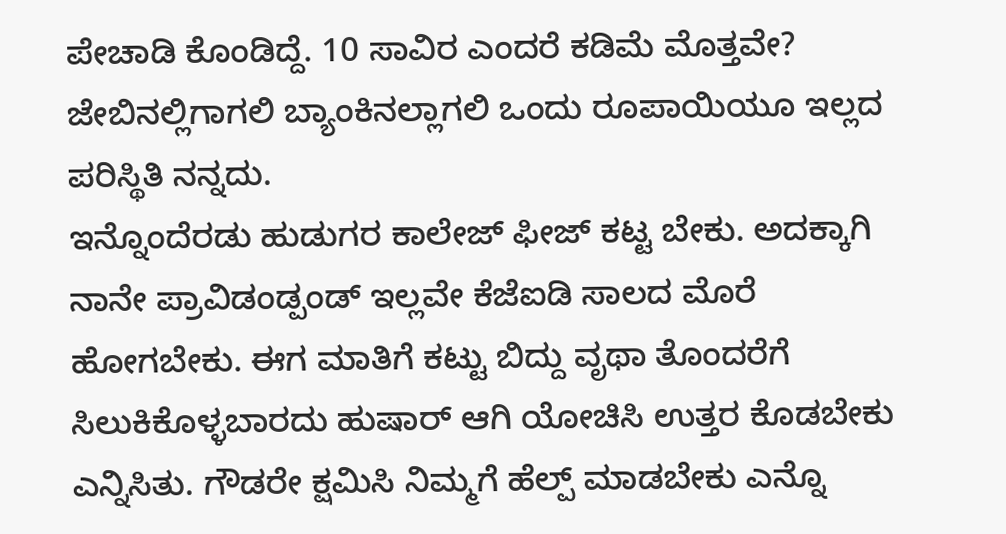ಪೇಚಾಡಿ ಕೊಂಡಿದ್ದೆ. 10 ಸಾವಿರ ಎಂದರೆ ಕಡಿಮೆ ಮೊತ್ತವೇ? ಜೇಬಿನಲ್ಲಿಗಾಗಲಿ ಬ್ಯಾಂಕಿನಲ್ಲಾಗಲಿ ಒಂದು ರೂಪಾಯಿಯೂ ಇಲ್ಲದ ಪರಿಸ್ಥಿತಿ ನನ್ನದು.
ಇನ್ನೊಂದೆರಡು ಹುಡುಗರ ಕಾಲೇಜ್ ಫೀಜ್ ಕಟ್ಟ ಬೇಕು. ಅದಕ್ಕಾಗಿ ನಾನೇ ಪ್ರಾವಿಡಂಡ್ಪಂಡ್ ಇಲ್ಲವೇ ಕೆಜೆಐಡಿ ಸಾಲದ ಮೊರೆ ಹೋಗಬೇಕು. ಈಗ ಮಾತಿಗೆ ಕಟ್ಟು ಬಿದ್ದು ವೃಥಾ ತೊಂದರೆಗೆ ಸಿಲುಕಿಕೊಳ್ಳಬಾರದು ಹುಷಾರ್ ಆಗಿ ಯೋಚಿಸಿ ಉತ್ತರ ಕೊಡಬೇಕು ಎನ್ನಿಸಿತು. ಗೌಡರೇ ಕ್ಷಮಿಸಿ ನಿಮ್ಮಗೆ ಹೆಲ್ಪ್ ಮಾಡಬೇಕು ಎನ್ನೊ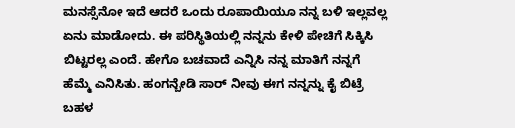ಮನಸ್ಸೆನೋ ಇದೆ ಆದರೆ ಒಂದು ರೂಪಾಯಿಯೂ ನನ್ನ ಬಳಿ ಇಲ್ಲವಲ್ಲ ಏನು ಮಾಡೋದು. ಈ ಪರಿಸ್ಥಿತಿಯಲ್ಲಿ ನನ್ನನು ಕೇಳಿ ಪೇಚಿಗೆ ಸಿಕ್ಕಿಸಿ ಬಿಟ್ಟರಲ್ಲ ಎಂದೆ. ಹೇಗೊ ಬಚವಾದೆ ಎನ್ನಿಸಿ ನನ್ನ ಮಾತಿಗೆ ನನ್ನಗೆ ಹೆಮ್ಮೆ ಎನಿಸಿತು. ಹಂಗನ್ಬೇಡಿ ಸಾರ್ ನೀವು ಈಗ ನನ್ನನ್ನು ಕೈ ಬಿಟ್ರೆ ಬಹಳ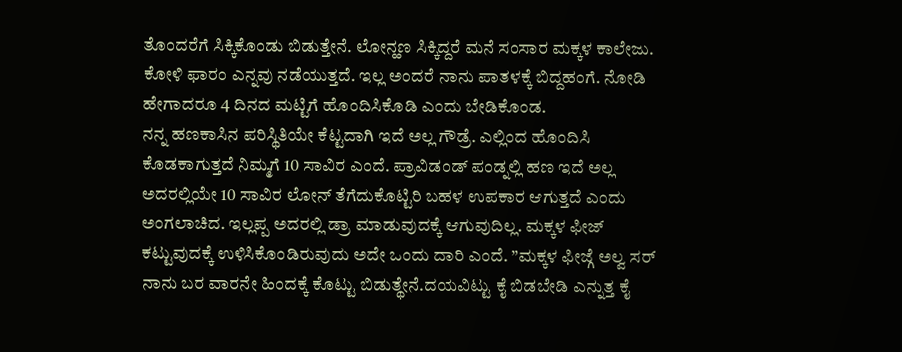ತೊಂದರೆಗೆ ಸಿಕ್ಕಿಕೊಂಡು ಬಿಡುತ್ತೇನೆ. ಲೋನ್ಹಣ ಸಿಕ್ಕಿದ್ದರೆ ಮನೆ ಸಂಸಾರ ಮಕ್ಕಳ ಕಾಲೇಜು. ಕೋಳಿ ಫಾರಂ ಎನ್ನವು ನಡೆಯುತ್ತದೆ. ಇಲ್ಲ ಅಂದರೆ ನಾನು ಪಾತಳಕ್ಕೆ ಬಿದ್ದಹಂಗೆ. ನೋಡಿ ಹೇಗಾದರೂ 4 ದಿನದ ಮಟ್ಟಿಗೆ ಹೊಂದಿಸಿಕೊಡಿ ಎಂದು ಬೇಡಿಕೊಂಡ.
ನನ್ನ ಹಣಕಾಸಿನ ಪರಿಸ್ಥಿತಿಯೇ ಕೆಟ್ಟದಾಗಿ ಇದೆ ಅಲ್ಲ ಗೌಡ್ರೆ. ಎಲ್ಲಿಂದ ಹೊಂದಿಸಿ ಕೊಡಕಾಗುತ್ತದೆ ನಿಮ್ಮಗೆ 10 ಸಾವಿರ ಎಂದೆ. ಪ್ರಾವಿಡಂಡ್ ಪಂಡ್ನಲ್ಲಿ ಹಣ ಇದೆ ಅಲ್ಲ ಅದರಲ್ಲಿಯೇ 10 ಸಾವಿರ ಲೋನ್ ತೆಗೆದುಕೊಟ್ಟಿರಿ ಬಹಳ ಉಪಕಾರ ಆಗುತ್ತದೆ ಎಂದು ಅಂಗಲಾಚಿದ. ಇಲ್ಲಪ್ಪ ಅದರಲ್ಲಿ ಡ್ರಾ ಮಾಡುವುದಕ್ಕೆ ಆಗುವುದಿಲ್ಲ. ಮಕ್ಕಳ ಫೀಜ್ ಕಟ್ಟುವುದಕ್ಕೆ ಉಳಿಸಿಕೊಂಡಿರುವುದು ಅದೇ ಒಂದು ದಾರಿ ಎಂದೆ. ”ಮಕ್ಕಳ ಫೀಜ್ಗೆ ಅಲ್ವ ಸರ್ ನಾನು ಬರ ವಾರನೇ ಹಿಂದಕ್ಕೆ ಕೊಟ್ಟು ಬಿಡುತ್ಥೇನೆ.ದಯವಿಟ್ಟು ಕೈ ಬಿಡಬೇಡಿ ಎನ್ನುತ್ತ ಕೈ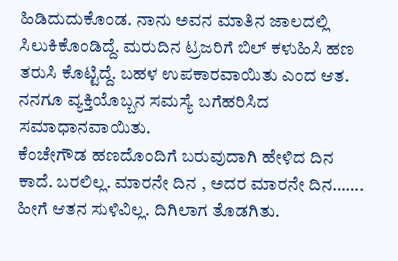ಹಿಡಿದುದುಕೊಂಡ. ನಾನು ಅವನ ಮಾತಿನ ಜಾಲದಲ್ಲಿ ಸಿಲುಕಿಕೊಂಡಿದ್ದೆ. ಮರುದಿನ ಟ್ರಜರಿಗೆ ಬಿಲ್ ಕಳುಹಿಸಿ ಹಣ ತರುಸಿ ಕೊಟ್ಟಿದ್ದೆ. ಬಹಳ ಉಪಕಾರವಾಯಿತು ಎಂದ ಆತ. ನನಗೂ ವ್ಯಕ್ತಿಯೊಬ್ಬನ ಸಮಸ್ಯೆ ಬಗೆಹರಿಸಿದ ಸಮಾಧಾನವಾಯಿತು.
ಕೆಂಚೇಗೌಡ ಹಣದೊಂದಿಗೆ ಬರುವುದಾಗಿ ಹೇಳಿದ ದಿನ ಕಾದೆ. ಬರಲಿಲ್ಲ. ಮಾರನೇ ದಿನ , ಅದರ ಮಾರನೇ ದಿನ……. ಹೀಗೆ ಆತನ ಸುಳಿವಿಲ್ಲ. ದಿಗಿಲಾಗ ತೊಡಗಿತು.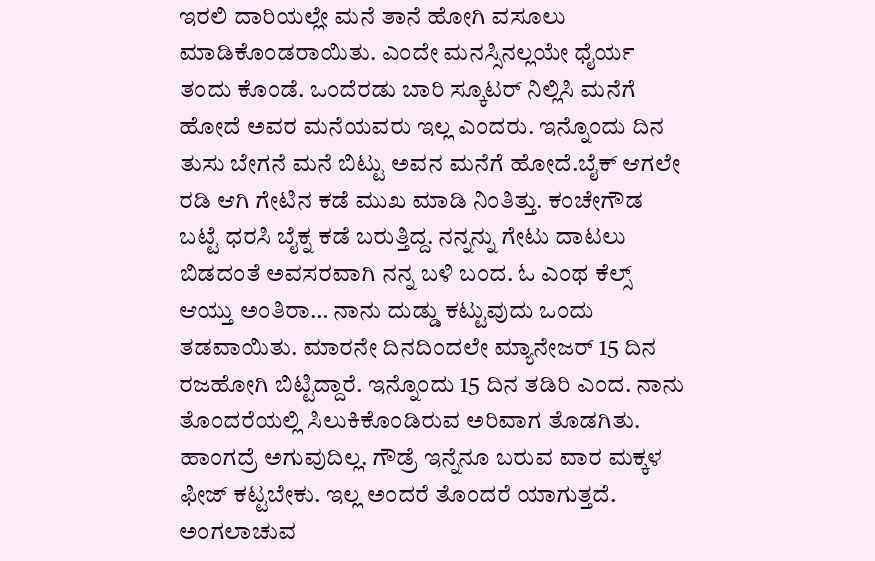ಇರಲಿ ದಾರಿಯಲ್ಲೇ ಮನೆ ತಾನೆ ಹೋಗಿ ವಸೂಲು ಮಾಡಿಕೊಂಡರಾಯಿತು. ಎಂದೇ ಮನಸ್ಸಿನಲ್ಲಯೇ ಧೈರ್ಯ ತಂದು ಕೊಂಡೆ. ಒಂದೆರಡು ಬಾರಿ ಸ್ಕೂಟರ್ ನಿಲ್ಲಿಸಿ ಮನೆಗೆ ಹೋದೆ ಅವರ ಮನೆಯವರು ಇಲ್ಲ ಎಂದರು. ಇನ್ನೊಂದು ದಿನ ತುಸು ಬೇಗನೆ ಮನೆ ಬಿಟ್ಟು ಅವನ ಮನೆಗೆ ಹೋದೆ.ಬೈಕ್ ಆಗಲೇ ರಡಿ ಆಗಿ ಗೇಟಿನ ಕಡೆ ಮುಖ ಮಾಡಿ ನಿಂತಿತ್ತು. ಕಂಚೇಗೌಡ ಬಟ್ಟೆ ಧರಸಿ ಬೈಕ್ನ ಕಡೆ ಬರುತ್ತಿದ್ದ. ನನ್ನನ್ನು ಗೇಟು ದಾಟಲು ಬಿಡದಂತೆ ಅವಸರವಾಗಿ ನನ್ನ ಬಳಿ ಬಂದ. ಓ ಎಂಥ ಕೆಲ್ಸ್ ಆಯ್ತು ಅಂತಿರಾ… ನಾನು ದುಡ್ಡು ಕಟ್ಟುವುದು ಒಂದು ತಡವಾಯಿತು. ಮಾರನೇ ದಿನದಿಂದಲೇ ಮ್ಯಾನೇಜರ್ 15 ದಿನ ರಜಹೋಗಿ ಬಿಟ್ಟಿದ್ದಾರೆ. ಇನ್ನೊಂದು 15 ದಿನ ತಡಿರಿ ಎಂದ. ನಾನು ತೊಂದರೆಯಲ್ಲಿ ಸಿಲುಕಿಕೊಂಡಿರುವ ಅರಿವಾಗ ತೊಡಗಿತು.
ಹಾಂಗದ್ರೆ ಅಗುವುದಿಲ್ಲ. ಗೌಡ್ರೆ ಇನ್ನೆನೂ ಬರುವ ವಾರ ಮಕ್ಕಳ ಫೀಜ್ ಕಟ್ಟಬೇಕು. ಇಲ್ಲ ಅಂದರೆ ತೊಂದರೆ ಯಾಗುತ್ತದೆ. ಅಂಗಲಾಚುವ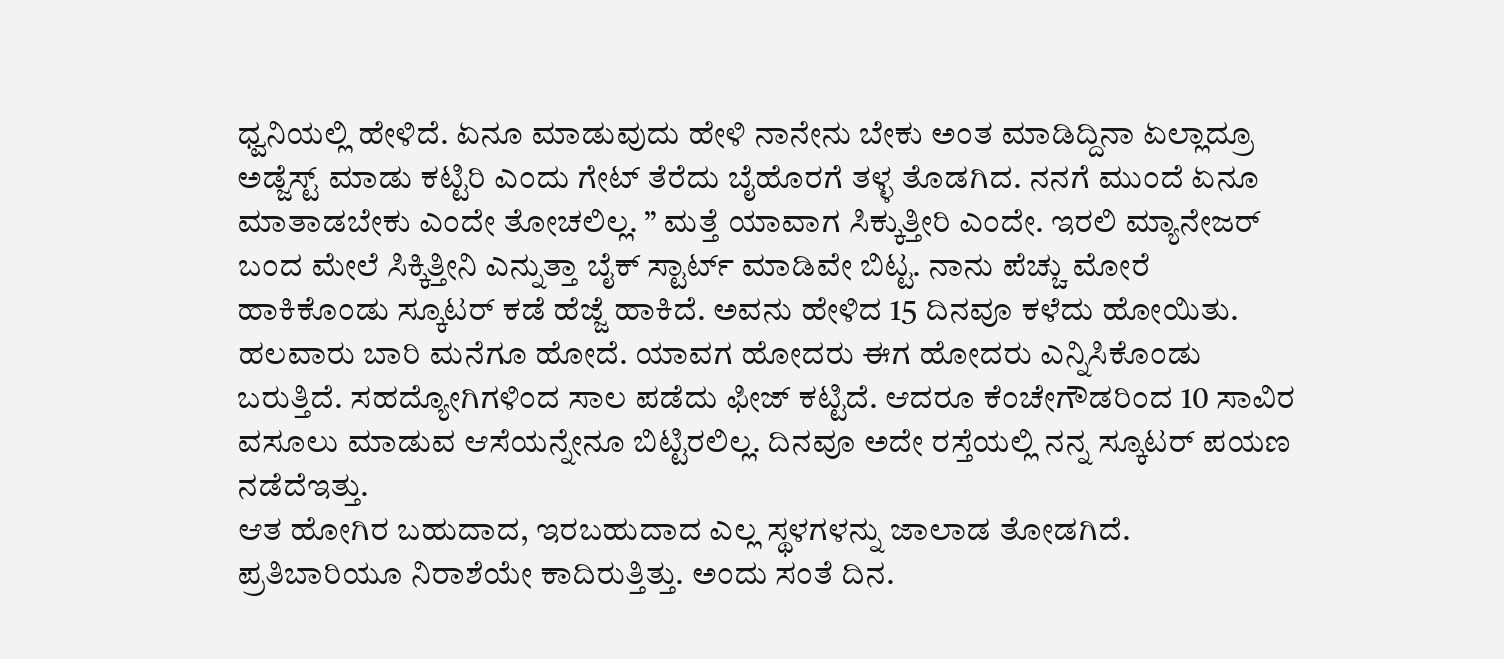ಧ್ವನಿಯಲ್ಲಿ ಹೇಳಿದೆ. ಏನೂ ಮಾಡುವುದು ಹೇಳಿ ನಾನೇನು ಬೇಕು ಅಂತ ಮಾಡಿದ್ದಿನಾ ಏಲ್ಲಾದ್ರೂ ಅಡ್ಜೆಸ್ಟ್ ಮಾಡು ಕಟ್ಟಿರಿ ಎಂದು ಗೇಟ್ ತೆರೆದು ಬೈಹೊರಗೆ ತಳ್ಳ ತೊಡಗಿದ. ನನಗೆ ಮುಂದೆ ಏನೂ ಮಾತಾಡಬೇಕು ಎಂದೇ ತೋಚಲಿಲ್ಲ. ” ಮತ್ತೆ ಯಾವಾಗ ಸಿಕ್ಕುತ್ತೀರಿ ಎಂದೇ. ಇರಲಿ ಮ್ಯಾನೇಜರ್ ಬಂದ ಮೇಲೆ ಸಿಕ್ಕಿತ್ತೀನಿ ಎನ್ನುತ್ತಾ ಬೈಕ್ ಸ್ಟಾರ್ಟ್ ಮಾಡಿವೇ ಬಿಟ್ಟ. ನಾನು ಪೆಚ್ಚು ಮೋರೆ ಹಾಕಿಕೊಂಡು ಸ್ಕೂಟರ್ ಕಡೆ ಹೆಜ್ಜೆ ಹಾಕಿದೆ. ಅವನು ಹೇಳಿದ 15 ದಿನವೂ ಕಳೆದು ಹೋಯಿತು. ಹಲವಾರು ಬಾರಿ ಮನೆಗೂ ಹೋದೆ. ಯಾವಗ ಹೋದರು ಈಗ ಹೋದರು ಎನ್ನಿಸಿಕೊಂಡು ಬರುತ್ತಿದೆ. ಸಹದ್ಯೋಗಿಗಳಿಂದ ಸಾಲ ಪಡೆದು ಫೀಜ್ ಕಟ್ಟಿದೆ. ಆದರೂ ಕೆಂಚೇಗೌಡರಿಂದ 10 ಸಾವಿರ ವಸೂಲು ಮಾಡುವ ಆಸೆಯನ್ನೇನೂ ಬಿಟ್ಟಿರಲಿಲ್ಲ. ದಿನವೂ ಅದೇ ರಸ್ತೆಯಲ್ಲಿ ನನ್ನ ಸ್ಕೂಟರ್ ಪಯಣ ನಡೆದೆಇತ್ತು.
ಆತ ಹೋಗಿರ ಬಹುದಾದ, ಇರಬಹುದಾದ ಎಲ್ಲ ಸ್ಥಳಗಳನ್ನು ಜಾಲಾಡ ತೋಡಗಿದೆ. ಪ್ರತಿಬಾರಿಯೂ ನಿರಾಶೆಯೇ ಕಾದಿರುತ್ತಿತ್ತು. ಅಂದು ಸಂತೆ ದಿನ.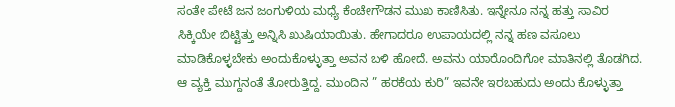ಸಂತೇ ಪೇಟೆ ಜನ ಜಂಗುಳಿಯ ಮಧ್ಯೆ ಕೆಂಚೇಗೌಡನ ಮುಖ ಕಾಣಿಸಿತು. ಇನ್ನೇನೂ ನನ್ನ ಹತ್ತು ಸಾವಿರ ಸಿಕ್ಕಿಯೇ ಬಿಟ್ಟಿತ್ತು ಅನ್ನಿಸಿ ಖುಷಿಯಾಯಿತು. ಹೇಗಾದರೂ ಉಪಾಯದಲ್ಲಿ ನನ್ನ ಹಣ ವಸೂಲು ಮಾಡಿಕೊಳ್ಳಬೇಕು ಅಂದುಕೊಳ್ಳುತ್ತಾ ಅವನ ಬಳಿ ಹೋದೆ. ಅವನು ಯಾರೊಂದಿಗೋ ಮಾತಿನಲ್ಲಿ ತೊಡಗಿದ. ಆ ವ್ಯಕ್ತಿ ಮುಗ್ದನಂತೆ ತೋರುತ್ತಿದ್ದ. ಮುಂದಿನ ” ಹರಕೆಯ ಕುರಿ” ಇವನೇ ಇರಬಹುದು ಅಂದು ಕೊಳ್ಳುತ್ತಾ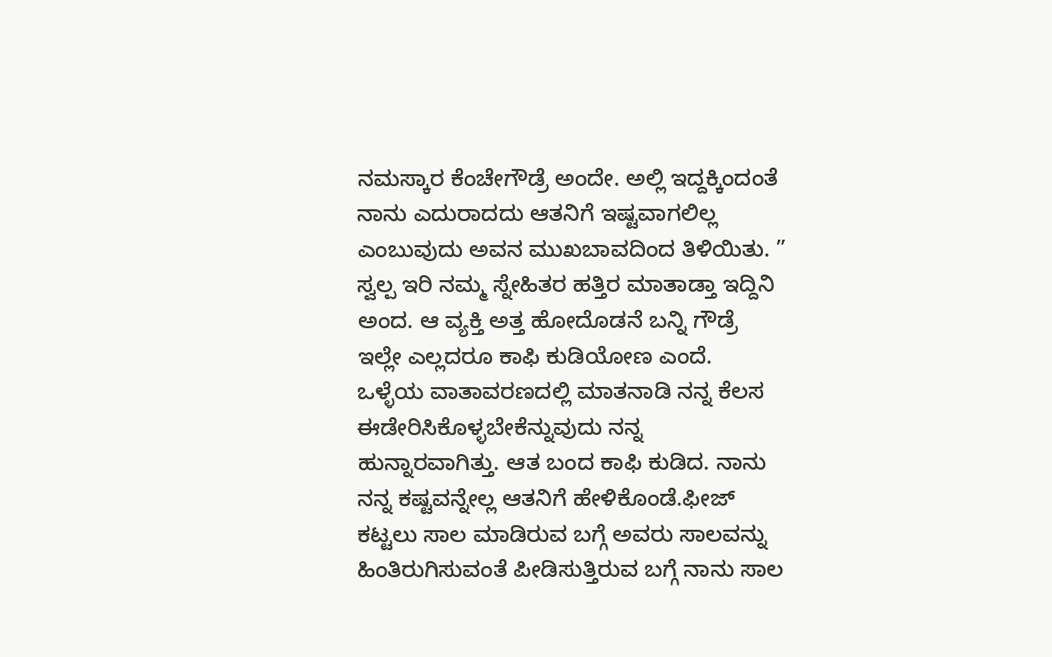ನಮಸ್ಕಾರ ಕೆಂಚೇಗೌಡ್ರೆ ಅಂದೇ. ಅಲ್ಲಿ ಇದ್ದಕ್ಕಿಂದಂತೆ ನಾನು ಎದುರಾದದು ಆತನಿಗೆ ಇಷ್ಟವಾಗಲಿಲ್ಲ ಎಂಬುವುದು ಅವನ ಮುಖಬಾವದಿಂದ ತಿಳಿಯಿತು. ” ಸ್ವಲ್ಪ ಇರಿ ನಮ್ಮ ಸ್ನೇಹಿತರ ಹತ್ತಿರ ಮಾತಾಡ್ತಾ ಇದ್ದಿನಿ ಅಂದ. ಆ ವ್ಯಕ್ತಿ ಅತ್ತ ಹೋದೊಡನೆ ಬನ್ನಿ ಗೌಡ್ರೆ ಇಲ್ಲೇ ಎಲ್ಲದರೂ ಕಾಫಿ ಕುಡಿಯೋಣ ಎಂದೆ.
ಒಳ್ಳೆಯ ವಾತಾವರಣದಲ್ಲಿ ಮಾತನಾಡಿ ನನ್ನ ಕೆಲಸ ಈಡೇರಿಸಿಕೊಳ್ಳಬೇಕೆನ್ನುವುದು ನನ್ನ ಹುನ್ನಾರವಾಗಿತ್ತು. ಆತ ಬಂದ ಕಾಫಿ ಕುಡಿದ. ನಾನು ನನ್ನ ಕಷ್ಟವನ್ನೇಲ್ಲ ಆತನಿಗೆ ಹೇಳಿಕೊಂಡೆ.ಫೀಜ್ ಕಟ್ಟಲು ಸಾಲ ಮಾಡಿರುವ ಬಗ್ಗೆ ಅವರು ಸಾಲವನ್ನು ಹಿಂತಿರುಗಿಸುವಂತೆ ಪೀಡಿಸುತ್ತಿರುವ ಬಗ್ಗೆ ನಾನು ಸಾಲ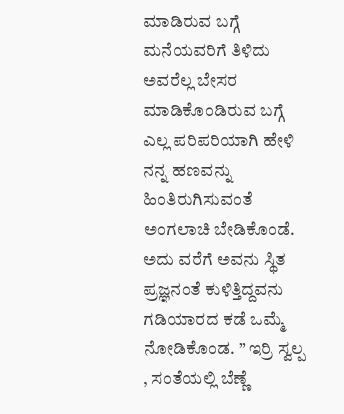ಮಾಡಿರುವ ಬಗ್ಗೆ ಮನೆಯವರಿಗೆ ತಿಳಿದು ಅವರೆಲ್ಲ ಬೇಸರ ಮಾಡಿಕೊಂಡಿರುವ ಬಗ್ಗೆ ಎಲ್ಲ ಪರಿಪರಿಯಾಗಿ ಹೇಳಿ ನನ್ನ ಹಣವನ್ನು ಹಿಂತಿರುಗಿಸುವಂತೆ ಅಂಗಲಾಚಿ ಬೇಡಿಕೊಂಡೆ. ಅದು ವರೆಗೆ ಅವನು ಸ್ಥಿತ ಪ್ರಜ್ಞನಂತೆ ಕುಳಿತ್ತಿದ್ದವನು ಗಡಿಯಾರದ ಕಡೆ ಒಮ್ಮೆ ನೋಡಿಕೊಂಡ. ” ಇರ್ರಿ ಸ್ವಲ್ಪ , ಸಂತೆಯಲ್ಲಿ ಬೆಣ್ಣೆ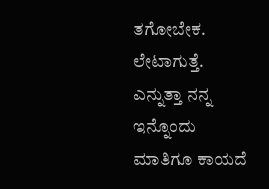ತಗೋಬೇಕ. ಲೇಟಾಗುತ್ತೆ. ಎನ್ನುತ್ತಾ ನನ್ನ ಇನ್ನೊಂದು ಮಾತಿಗೂ ಕಾಯದೆ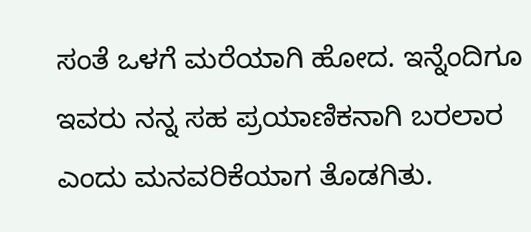ಸಂತೆ ಒಳಗೆ ಮರೆಯಾಗಿ ಹೋದ. ಇನ್ನೆಂದಿಗೂ ಇವರು ನನ್ನ ಸಹ ಪ್ರಯಾಣಿಕನಾಗಿ ಬರಲಾರ ಎಂದು ಮನವರಿಕೆಯಾಗ ತೊಡಗಿತು.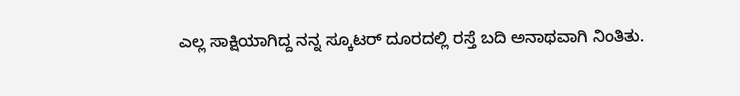ಎಲ್ಲ ಸಾಕ್ಷಿಯಾಗಿದ್ದ ನನ್ನ ಸ್ಕೂಟರ್ ದೂರದಲ್ಲಿ ರಸ್ತೆ ಬದಿ ಅನಾಥವಾಗಿ ನಿಂತಿತು.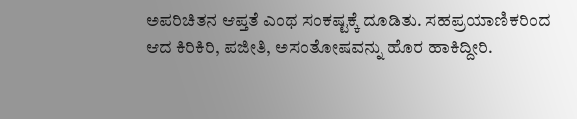ಅಪರಿಚಿತನ ಆಪ್ತತೆ ಎಂಥ ಸಂಕಷ್ಟಕ್ಕೆ ದೂಡಿತು. ಸಹಪ್ರಯಾಣಿಕರಿಂದ ಆದ ಕಿರಿಕಿರಿ, ಪಜೀತಿ, ಅಸಂತೋಷವನ್ನು ಹೊರ ಹಾಕಿದ್ದೀರಿ.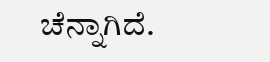ಚೆನ್ನಾಗಿದೆ.